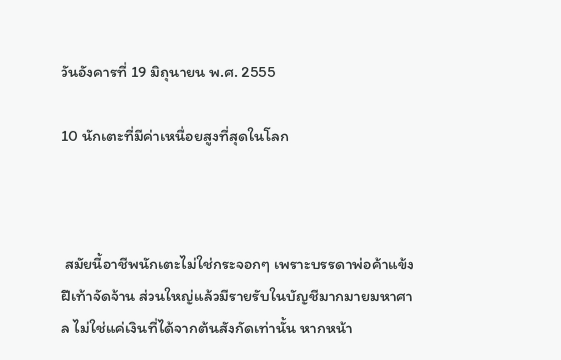วันอังคารที่ 19 มิถุนายน พ.ศ. 2555

10 นักเตะที่มีค่าเหนื่อยสูงที่สุดในโลก



 สมัยนี้อาชีพนักเตะไม่ใช่กระจอกๆ เพราะบรรดาพ่อค้าแข้งฝีเท้าจัดจ้าน ส่วนใหญ่แล้วมีรายรับในบัญชีมากมายมหาศาล ไม่ใช่แค่เงินที่ได้จากต้นสังกัดเท่านั้น หากหน้า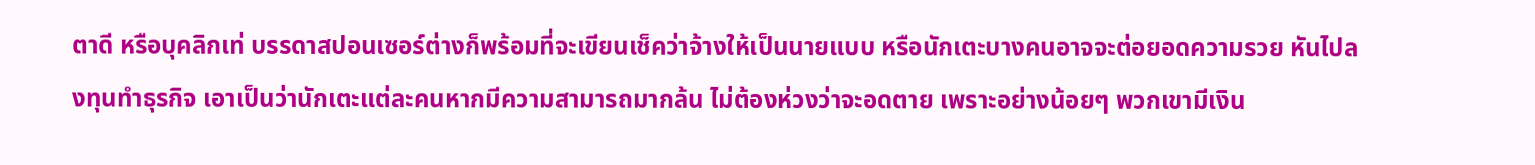ตาดี หรือบุคลิกเท่ บรรดาสปอนเซอร์ต่างก็พร้อมที่จะเขียนเช็คว่าจ้างให้เป็นนายแบบ หรือนักเตะบางคนอาจจะต่อยอดความรวย หันไปลงทุนทำธุรกิจ เอาเป็นว่านักเตะแต่ละคนหากมีความสามารถมากล้น ไม่ต้องห่วงว่าจะอดตาย เพราะอย่างน้อยๆ พวกเขามีเงิน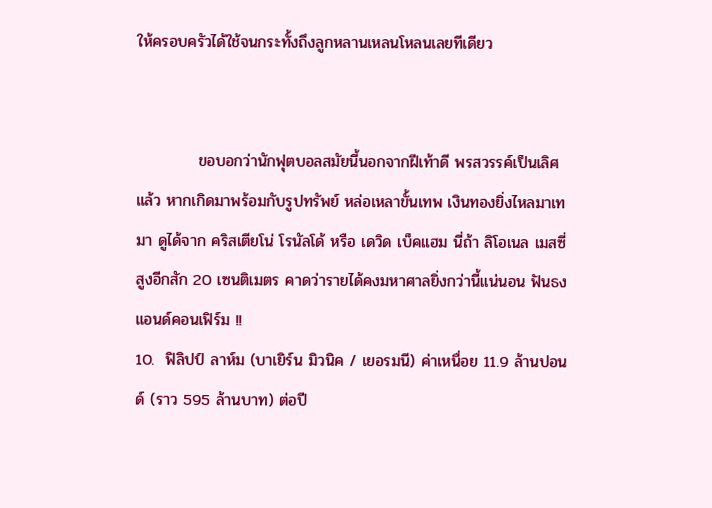ให้ครอบครัวได้ใช้จนกระทั้งถึงลูกหลานเหลนโหลนเลยทีเดียว


           ขอบอกว่านักฟุตบอลสมัยนี้นอกจากฝีเท้าดี พรสวรรค์เป็นเลิศแล้ว หากเกิดมาพร้อมกับรูปทรัพย์ หล่อเหลาขั้นเทพ เงินทองยิ่งไหลมาเทมา ดูได้จาก คริสเตียโน่ โรนัลโด้ หรือ เดวิด เบ็คแฮม นี่ถ้า ลิโอเนล เมสซี่ สูงอีกสัก 20 เซนติเมตร คาดว่ารายได้คงมหาศาลยิ่งกว่านี้แน่นอน ฟันธงแอนด์คอนเฟิร์ม !!
10.  ฟิลิปป์ ลาห์ม (บาเยิร์น มิวนิค / เยอรมนี) ค่าเหนื่อย 11.9 ล้านปอนด์ (ราว 595 ล้านบาท) ต่อปี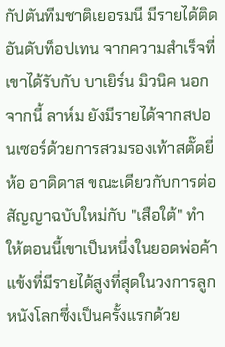กัปตันทีมชาติเยอรมนี มีรายได้ติดอันดับท็อปเทน จากความสำเร็จที่เขาได้รับกับ บาเยิร์น มิวนิค นอกจากนี้ ลาห์ม ยังมีรายได้จากสปอนเซอร์ด้วยการสวมรองเท้าสตั๊ดยี่ห้อ อาดิดาส ขณะเดียวกับการต่อสัญญาฉบับใหม่กับ "เสือใต้" ทำให้ตอนนี้เขาเป็นหนึ่งในยอดพ่อค้าแข้งที่มีรายได้สูงที่สุดในวงการลูกหนังโลกซึ่งเป็นครั้งแรกด้วย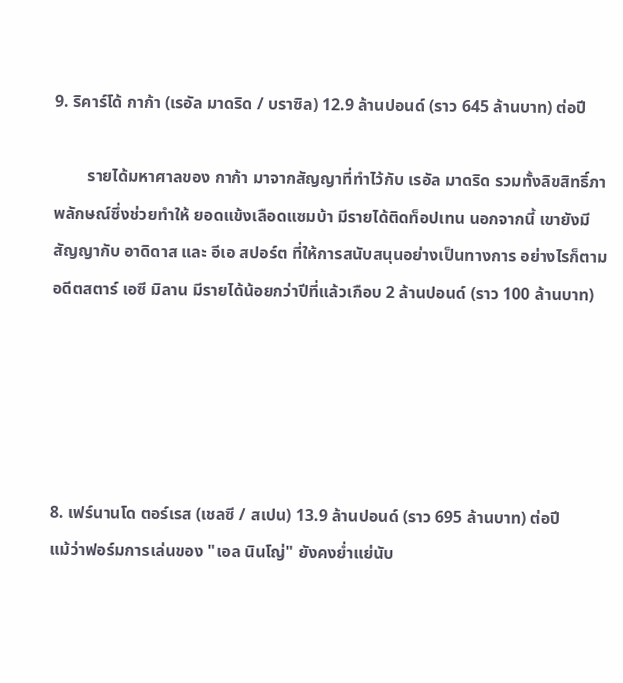9. ริคาร์โด้ กาก้า (เรอัล มาดริด / บราซิล) 12.9 ล้านปอนด์ (ราว 645 ล้านบาท) ต่อปี

        รายได้มหาศาลของ กาก้า มาจากสัญญาที่ทำไว้กับ เรอัล มาดริด รวมทั้งลิขสิทธิ์ภาพลักษณ์ซึ่งช่วยทำให้ ยอดแข้งเลือดแซมบ้า มีรายได้ติดท็อปเทน นอกจากนี้ เขายังมีสัญญากับ อาดิดาส และ อีเอ สปอร์ต ที่ให้การสนับสนุนอย่างเป็นทางการ อย่างไรก็ตาม อดีตสตาร์ เอซี มิลาน มีรายได้น้อยกว่าปีที่แล้วเกือบ 2 ล้านปอนด์ (ราว 100 ล้านบาท)





8. เฟร์นานโด ตอร์เรส (เชลซี / สเปน) 13.9 ล้านปอนด์ (ราว 695 ล้านบาท) ต่อปี           แม้ว่าฟอร์มการเล่นของ "เอล นินโญ่" ยังคงย่ำแย่นับ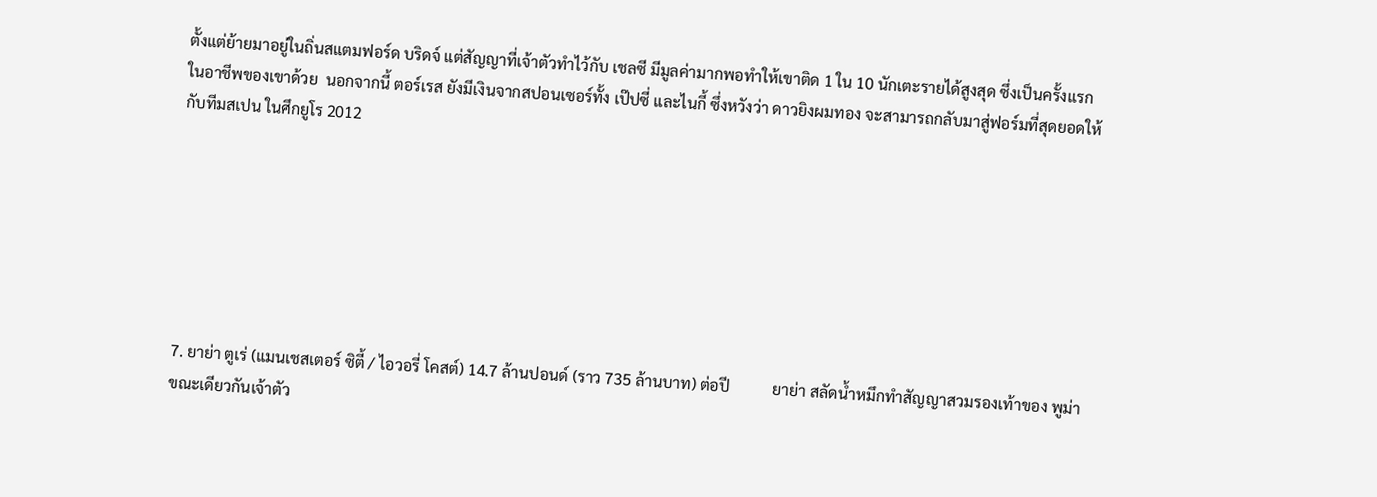ตั้งแต่ย้ายมาอยู่ในถิ่นสแตมฟอร์ด บริดจ์ แต่สัญญาที่เจ้าตัวทำไว้กับ เชลซี มีมูลค่ามากพอทำให้เขาติด 1 ใน 10 นักเตะรายได้สูงสุด ซึ่งเป็นครั้งแรกในอาชีพของเขาด้วย  นอกจากนี้ ตอร์เรส ยังมีเงินจากสปอนเซอร์ทั้ง เป๊ปซี่ และไนกี้ ซึ่งหวังว่า ดาวยิงผมทอง จะสามารถกลับมาสู่ฟอร์มที่สุดยอดให้กับทีมสเปน ในศึกยูโร 2012







7. ยาย่า ตูเร่ (แมนเชสเตอร์ ซิตี้ / ไอวอรี่ โคสต์) 14.7 ล้านปอนด์ (ราว 735 ล้านบาท) ต่อปี           ยาย่า สลัดน้ำหมึกทำสัญญาสวมรองเท้าของ พูม่า ขณะเดียวกันเจ้าตัว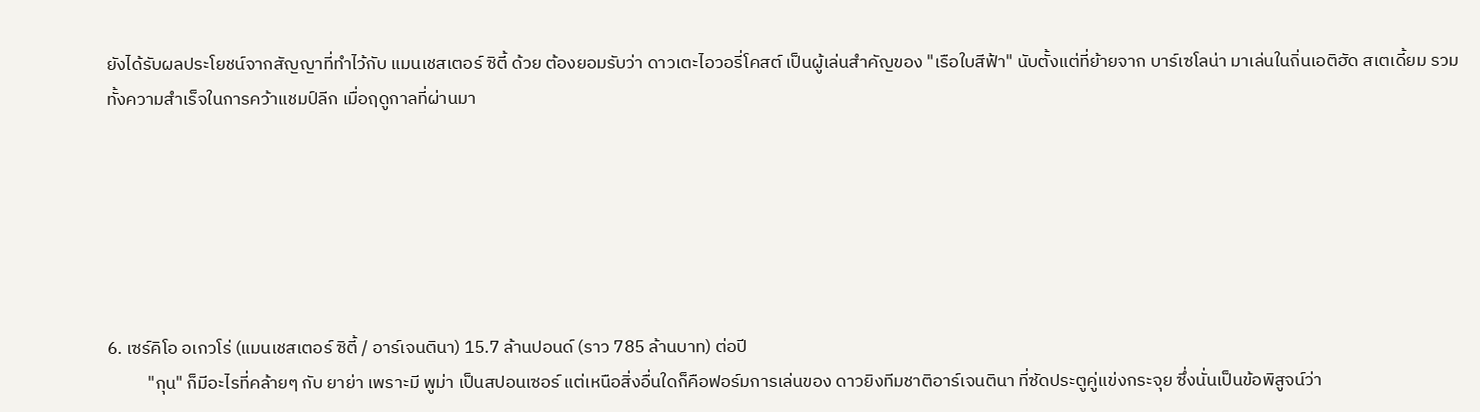ยังได้รับผลประโยชน์จากสัญญาที่ทำไว้กับ แมนเชสเตอร์ ซิตี้ ด้วย ต้องยอมรับว่า ดาวเตะไอวอรี่โคสต์ เป็นผู้เล่นสำคัญของ "เรือใบสีฟ้า" นับตั้งแต่ที่ย้ายจาก บาร์เซโลน่า มาเล่นในถิ่นเอติฮัด สเตเดี้ยม รวมทั้งความสำเร็จในการคว้าแชมป์ลีก เมื่อฤดูกาลที่ผ่านมา






6. เซร์คิโอ อเกวโร่ (แมนเชสเตอร์ ซิตี้ / อาร์เจนตินา) 15.7 ล้านปอนด์ (ราว 785 ล้านบาท) ต่อปี
          "กุน" ก็มีอะไรที่คล้ายๆ กับ ยาย่า เพราะมี พูม่า เป็นสปอนเซอร์ แต่เหนือสิ่งอื่นใดก็คือฟอร์มการเล่นของ ดาวยิงทีมชาติอาร์เจนตินา ที่ซัดประตูคู่แข่งกระจุย ซึ่งนั่นเป็นข้อพิสูจน์ว่า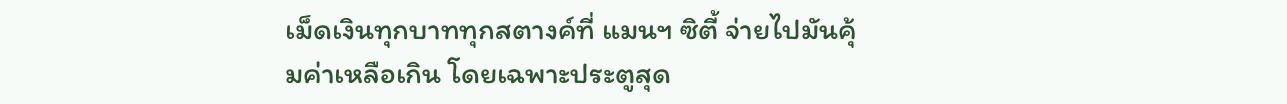เม็ดเงินทุกบาททุกสตางค์ที่ แมนฯ ซิตี้ จ่ายไปมันคุ้มค่าเหลือเกิน โดยเฉพาะประตูสุด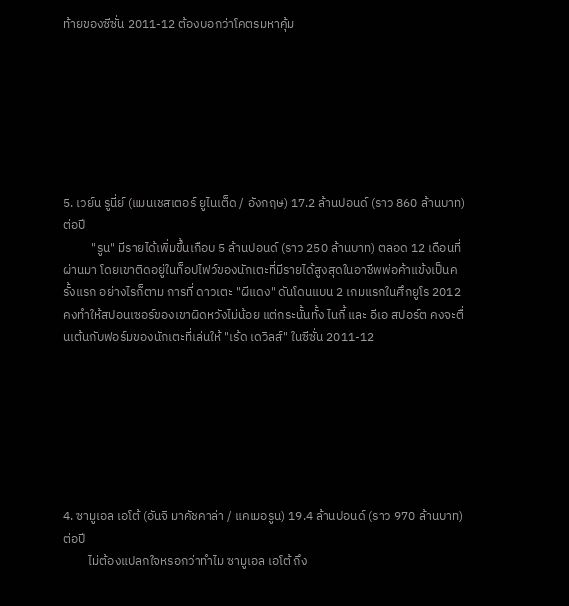ท้ายของซีซั่น 2011-12 ต้องบอกว่าโคตรมหาคุ้ม







5. เวย์น รูนี่ย์ (แมนเชสเตอร์ ยูไนเต็ด / อังกฤษ) 17.2 ล้านปอนด์ (ราว 860 ล้านบาท) ต่อปี
          "รูน" มีรายได้เพิ่มขึ้นเกือบ 5 ล้านปอนด์ (ราว 250 ล้านบาท) ตลอด 12 เดือนที่ผ่านมา โดยเขาติดอยู่ในท็อปไฟว์ของนักเตะที่มีรายได้สูงสุดในอาชีพพ่อค้าแข้งเป็นครั้งแรก อย่างไรก็ตาม การที่ ดาวเตะ "ผีแดง" ดันโดนแบน 2 เกมแรกในศึกยูโร 2012 คงทำให้สปอนเซอร์ของเขาผิดหวังไม่น้อย แต่กระนั้นทั้ง ไนกี้ และ อีเอ สปอร์ต คงจะตื่นเต้นกับฟอร์มของนักเตะที่เล่นให้ "เร้ด เดวิลส์" ในซีซั่น 2011-12







4. ซามูเอล เอโต้ (อันจิ มาคัชคาล่า / แคเมอรูน) 19.4 ล้านปอนด์ (ราว 970 ล้านบาท) ต่อปี
         ไม่ต้องแปลกใจหรอกว่าทำไม ซามูเอล เอโต้ ถึง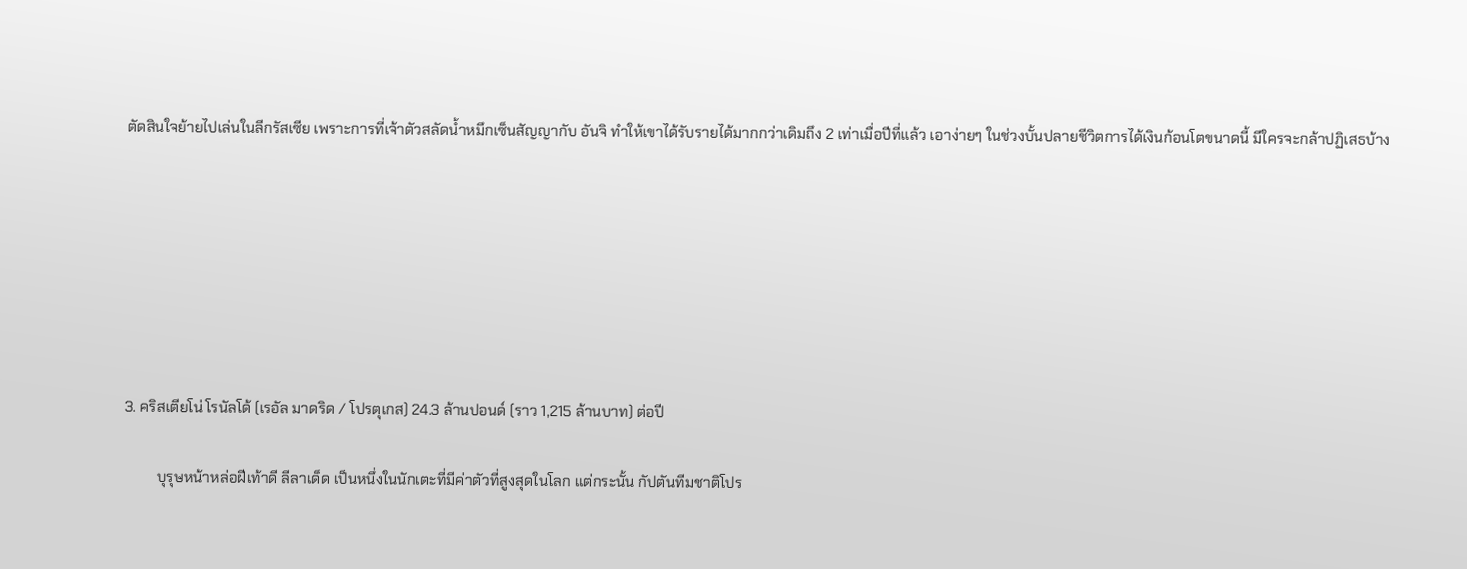ตัดสินใจย้ายไปเล่นในลีกรัสเซีย เพราะการที่เจ้าตัวสลัดน้ำหมึกเซ็นสัญญากับ อันจิ ทำให้เขาได้รับรายได้มากกว่าเดิมถึง 2 เท่าเมื่อปีที่แล้ว เอาง่ายๆ ในช่วงบั้นปลายชีวิตการได้เงินก้อนโตขนาดนี้ มีใครจะกล้าปฏิเสธบ้าง







3. คริสเตียโน่ โรนัลโด้ (เรอัล มาดริด / โปรตุเกส) 24.3 ล้านปอนด์ (ราว 1,215 ล้านบาท) ต่อปี

         บุรุษหน้าหล่อฝีเท้าดี ลีลาเด็ด เป็นหนึ่งในนักเตะที่มีค่าตัวที่สูงสุดในโลก แต่กระนั้น กัปตันทีมชาติโปร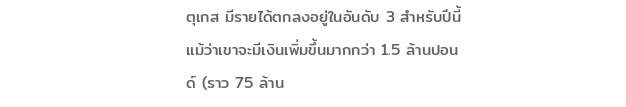ตุเกส มีรายได้ตกลงอยู่ในอันดับ 3 สำหรับปีนี้ แม้ว่าเขาจะมีเงินเพิ่มขึ้นมากกว่า 1.5 ล้านปอนด์ (ราว 75 ล้าน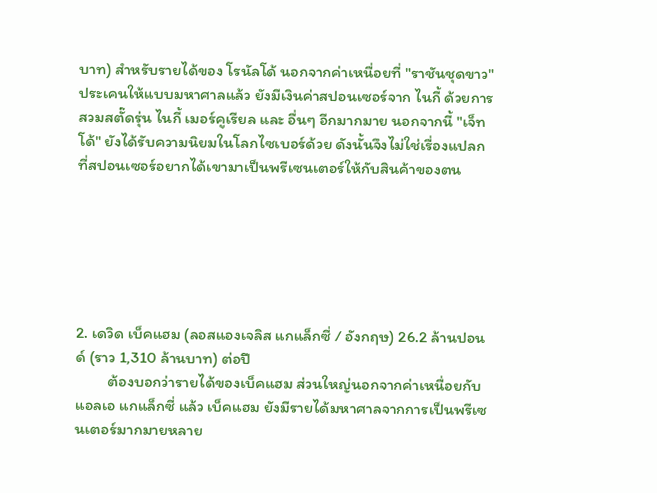บาท) สำหรับรายได้ของ โรนัลโด้ นอกจากค่าเหนื่อยที่ "ราชันชุดขาว" ประเคนให้แบบมหาศาลแล้ว ยังมีเงินค่าสปอนเซอร์จาก ไนกี้ ด้วยการสวมสตั๊ดรุ่น ไนกี้ เมอร์คูเรียล และ อื่นๆ อีกมากมาย นอกจากนี้ "เจ็ทโด้" ยังได้รับความนิยมในโลกไซเบอร์ด้วย ดังนั้นจึงไม่ใช่เรื่องแปลกที่สปอนเซอร์อยากได้เขามาเป็นพรีเซนเตอร์ให้กับสินค้าของตน






2. เดวิด เบ็คแฮม (ลอสแองเจลิส แกแล็กซี่ / อังกฤษ) 26.2 ล้านปอนด์ (ราว 1,310 ล้านบาท) ต่อปี
         ต้องบอกว่ารายได้ของเบ็คแฮม ส่วนใหญ่นอกจากค่าเหนื่อยกับ แอลเอ แกแล็กซี่ แล้ว เบ็คแฮม ยังมีรายได้มหาศาลจากการเป็นพรีเซนเตอร์มากมายหลาย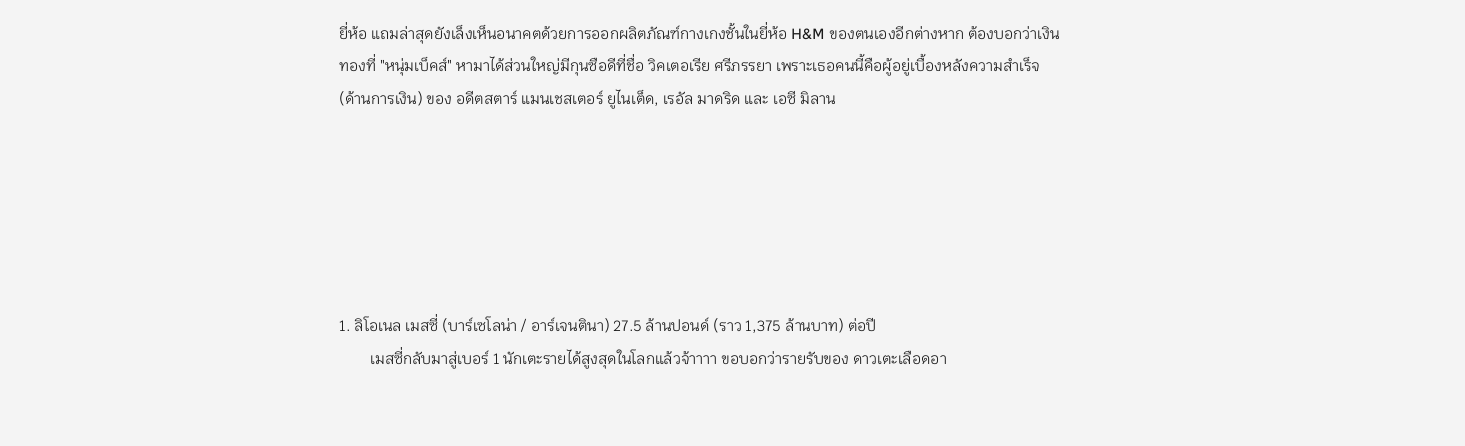ยี่ห้อ แถมล่าสุดยังเล็งเห็นอนาคตด้วยการออกผลิตภัณฑ์กางเกงชั้นในยี่ห้อ H&M ของตนเองอีกต่างหาก ต้องบอกว่าเงินทองที่ "หนุ่มเบ็คส์" หามาได้ส่วนใหญ่มีกุนซือดีที่ชื่อ วิคเตอเรีย ศรีภรรยา เพราะเธอคนนี้คือผู้อยู่เบื้องหลังความสำเร็จ (ด้านการเงิน) ของ อดีตสตาร์ แมนเชสเตอร์ ยูไนเต็ด, เรอัล มาดริด และ เอซี มิลาน






1. ลิโอเนล เมสซี่ (บาร์เซโลน่า / อาร์เจนตินา) 27.5 ล้านปอนด์ (ราว 1,375 ล้านบาท) ต่อปี
        เมสซี่กลับมาสู่เบอร์ 1 นักเตะรายได้สูงสุดในโลกแล้วจ้าาาา ขอบอกว่ารายรับของ ดาวเตะเลือดอา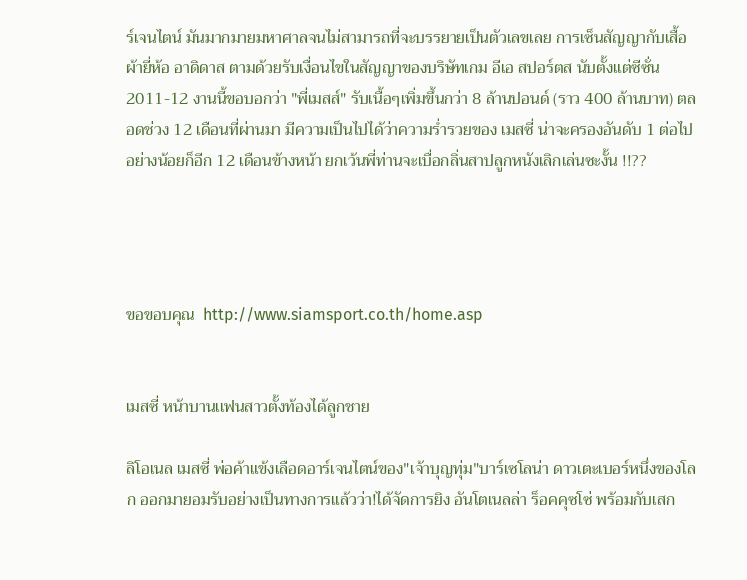ร์เจนไตน์ มันมากมายมหาศาลจนไม่สามารถที่จะบรรยายเป็นตัวเลขเลย การเซ็นสัญญากับเสื้อผ้ายี่ห้อ อาดิดาส ตามด้วยรับเงื่อนไขในสัญญาของบริษัทเกม อีเอ สปอร์ตส นับตั้งแต่ซีซั่น 2011-12 งานนี้ขอบอกว่า "พี่เมสส์" รับเนื้อๆเพิ่มขึ้นกว่า 8 ล้านปอนด์ (ราว 400 ล้านบาท) ตลอดช่วง 12 เดือนที่ผ่านมา มีความเป็นไปได้ว่าความร่ำรวยของ เมสซี่ น่าจะครองอันดับ 1 ต่อไปอย่างน้อยก็อีก 12 เดือนข้างหน้า ยกเว้นพี่ท่านจะเบื่อกลิ่นสาปลูกหนังเลิกเล่นซะงั้น !!??




ขอขอบคุณ  http://www.siamsport.co.th/home.asp


เมสซี่ หน้าบานเเฟนสาวตั้งท้องได้ลูกชาย

ลิโอเนล เมสซี่ พ่อค้าแข้งเลือดอาร์เจนไตน์ของ"เจ้าบุญทุ่ม"บาร์เซโลน่า ดาวเตะเบอร์หนึ่งของโลก ออกมายอมรับอย่างเป็นทางการแล้วว่า!ได้จัดการยิง อันโตเนลล่า ร็อคคุซโซ่ พร้อมกับเสก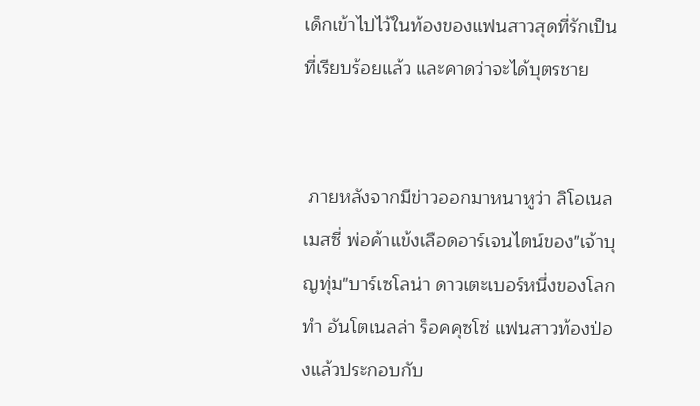เด็กเข้าไปไว้ในท้องของแฟนสาวสุดที่รักเป็นที่เรียบร้อยแล้ว และคาดว่าจะได้บุตรชาย


 ภายหลังจากมีข่าวออกมาหนาหูว่า ลิโอเนล เมสซี่ พ่อค้าแข้งเลือดอาร์เจนไตน์ของ"เจ้าบุญทุ่ม"บาร์เซโลน่า ดาวเตะเบอร์หนึ่งของโลก ทำ อันโตเนลล่า ร็อคคุซโซ่ แฟนสาวท้องป่องแล้วประกอบกับ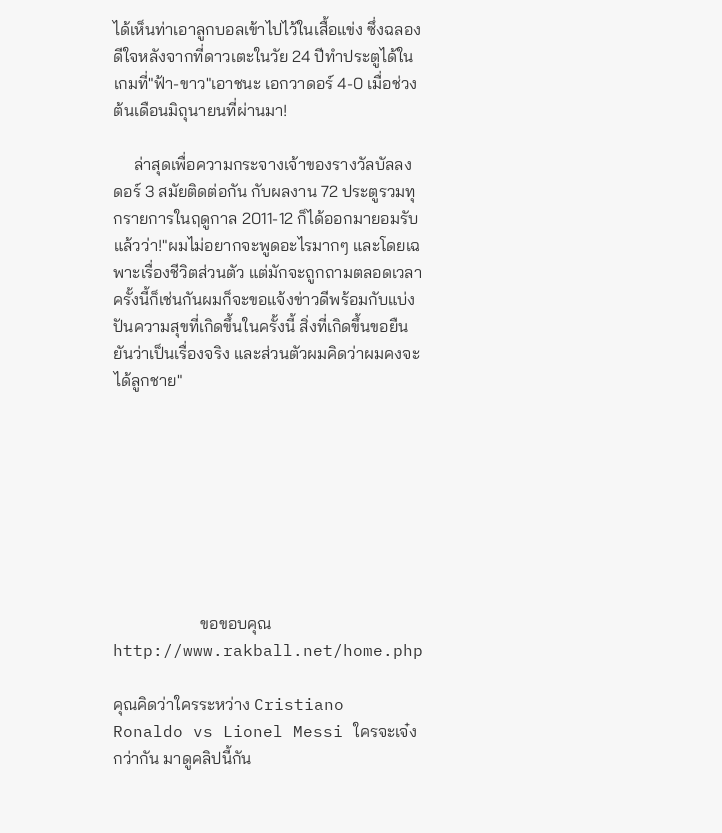ได้เห็นท่าเอาลูกบอลเข้าไปไว้ในเสื้อแข่ง ซึ่งฉลองดีใจหลังจากที่ดาวเตะในวัย 24 ปีทำประตูได้ในเกมที่"ฟ้า-ขาว"เอาชนะ เอกวาดอร์ 4-0 เมื่อช่วงต้นเดือนมิถุนายนที่ผ่านมา!

     ล่าสุดเพื่อความกระจางเจ้าของรางวัลบัลลง ดอร์ 3 สมัยติดต่อกัน กับผลงาน 72 ประตูรวมทุกรายการในฤดูกาล 2011-12 ก็ได้ออกมายอมรับแล้วว่า!"ผมไม่อยากจะพูดอะไรมากๆ และโดยเฉพาะเรื่องชีวิตส่วนตัว แต่มักจะถูกถามตลอดเวลา ครั้งนี้ก็เช่นกันผมก็จะขอแจ้งข่าวดีพร้อมกับแบ่งปันความสุขที่เกิดขึ้นในครั้งนี้ สิ่งที่เกิดขึ้นขอยืนยันว่าเป็นเรื่องจริง และส่วนตัวผมคิดว่าผมคงจะได้ลูกชาย"








                     ขอขอบคุณ http://www.rakball.net/home.php

คุณคิดว่าใครระหว่าง Cristiano Ronaldo vs Lionel Messi ใครจะเจ๋งกว่ากัน มาดูคลิปนี้กัน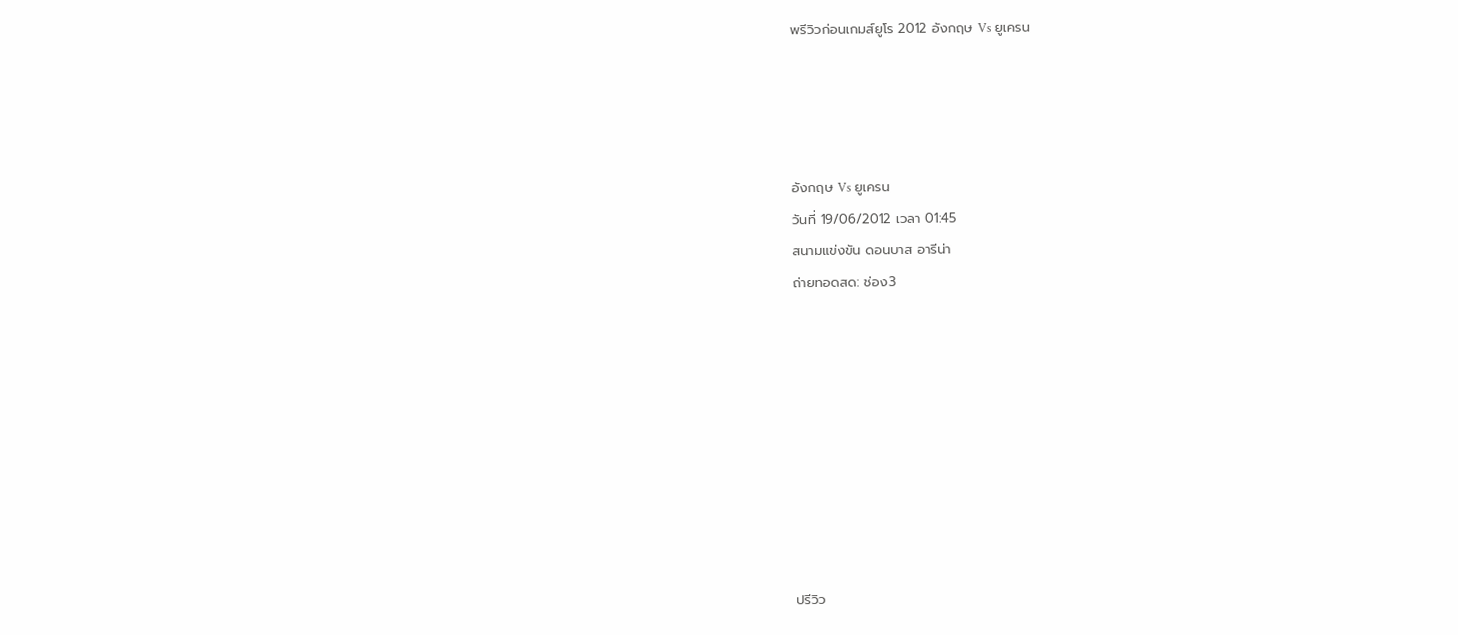พรีวิวก่อนเกมส์ยูโร 2012 อังกฤษ Vs ยูเครน




อังกฤษ Vs ยูเครน
วันที่ 19/06/2012 เวลา 01:45
สนามแข่งขัน ดอนบาส อารีน่า
ถ่ายทอดสด: ช่อง3









ปรีวิว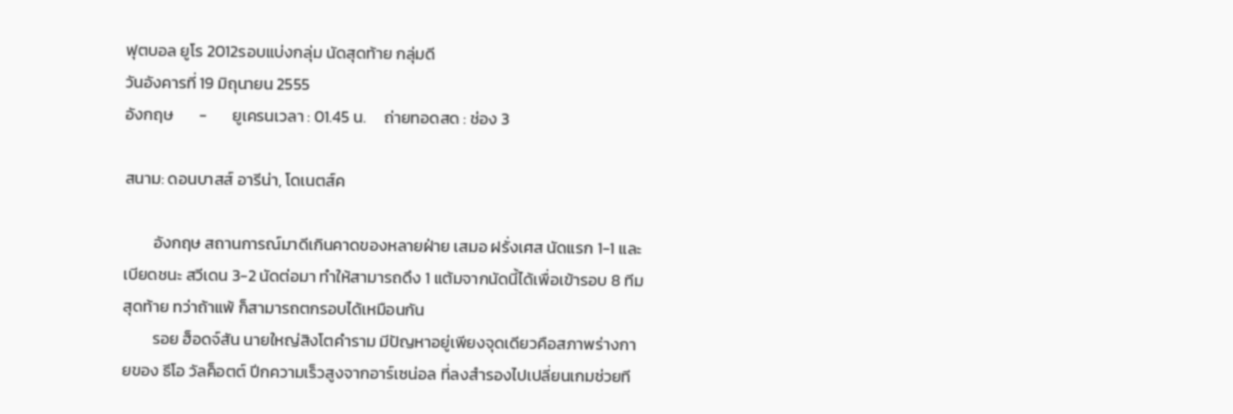ฟุตบอล ยูโร 2012รอบแบ่งกลุ่ม นัดสุดท้าย กลุ่มดี
วันอังคารที่ 19 มิถุนายน 2555
อังกฤษ       -       ยูเครนเวลา : 01.45 น.     ถ่ายทอดสด : ช่อง 3

สนาม: ดอนบาสส์ อารีน่า, โดเนตส์ค

        อังกฤษ สถานการณ์มาดีเกินคาดของหลายฝ่าย เสมอ ฝรั่งเศส นัดแรก 1-1 และเบียดชนะ สวีเดน 3-2 นัดต่อมา ทำให้สามารถดึง 1 แต้มจากนัดนี้ได้เพื่อเข้ารอบ 8 ทีมสุดท้าย ทว่าถ้าแพ้ ก็สามารถตกรอบได้เหมือนกัน
        รอย ฮ็อดจ์สัน นายใหญ่สิงโตคำราม มีปัญหาอยู่เพียงจุดเดียวคือสภาพร่างกายของ ธีโอ วัลค็อตต์ ปีกความเร็วสูงจากอาร์เซน่อล ที่ลงสำรองไปเปลี่ยนเกมช่วยที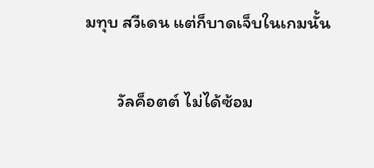มทุบ สวีเดน แต่ก็บาดเจ็บในเกมนั้น

        วัลค็อตต์ ไม่ได้ซ้อม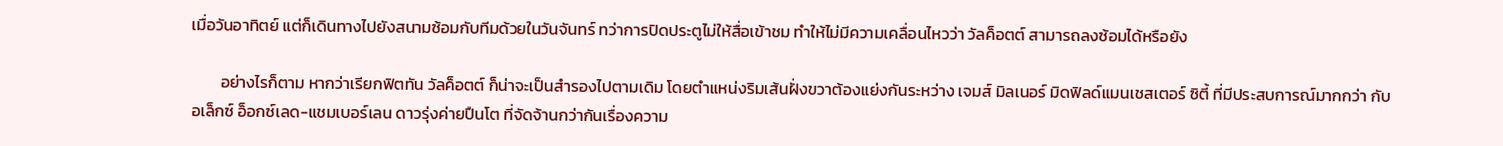เมื่อวันอาทิตย์ แต่ก็เดินทางไปยังสนามซ้อมกับทีมด้วยในวันจันทร์ ทว่าการปิดประตูไม่ให้สื่อเข้าชม ทำให้ไม่มีความเคลื่อนไหวว่า วัลค็อตต์ สามารถลงซ้อมได้หรือยัง

        อย่างไรก็ตาม หากว่าเรียกฟิตทัน วัลค็อตต์ ก็น่าจะเป็นสำรองไปตามเดิม โดยตำแหน่งริมเส้นฝั่งขวาต้องแย่งกันระหว่าง เจมส์ มิลเนอร์ มิดฟิลด์แมนเชสเตอร์ ซิตี้ ที่มีประสบการณ์มากกว่า กับ อเล็กซ์ อ็อกซ์เลด-แชมเบอร์เลน ดาวรุ่งค่ายปืนโต ที่จัดจ้านกว่ากันเรื่องความ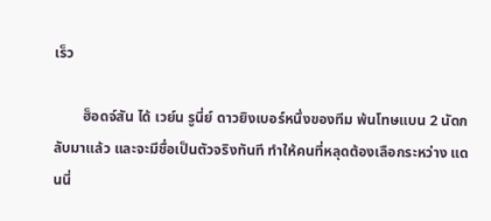เร็ว

        ฮ็อดจ์สัน ได้ เวย์น รูนี่ย์ ดาวยิงเบอร์หนึ่งของทีม พ้นโทษแบน 2 นัดกลับมาแล้ว และจะมีชื่อเป็นตัวจริงทันที ทำให้คนที่หลุดต้องเลือกระหว่าง แดนนี่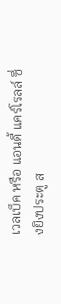เวลเบ็ค หรือ แอนดี้ แคร์โรลล์ ซึ่งยิงประตู ส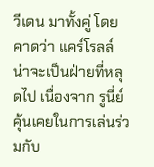วีเดน มาทั้งคู่ โดยคาดว่า แคร์โรลล์ น่าจะเป็นฝ่ายที่หลุดไป เนื่องจาก รูนี่ย์ คุ้นเคยในการเล่นร่วมกับ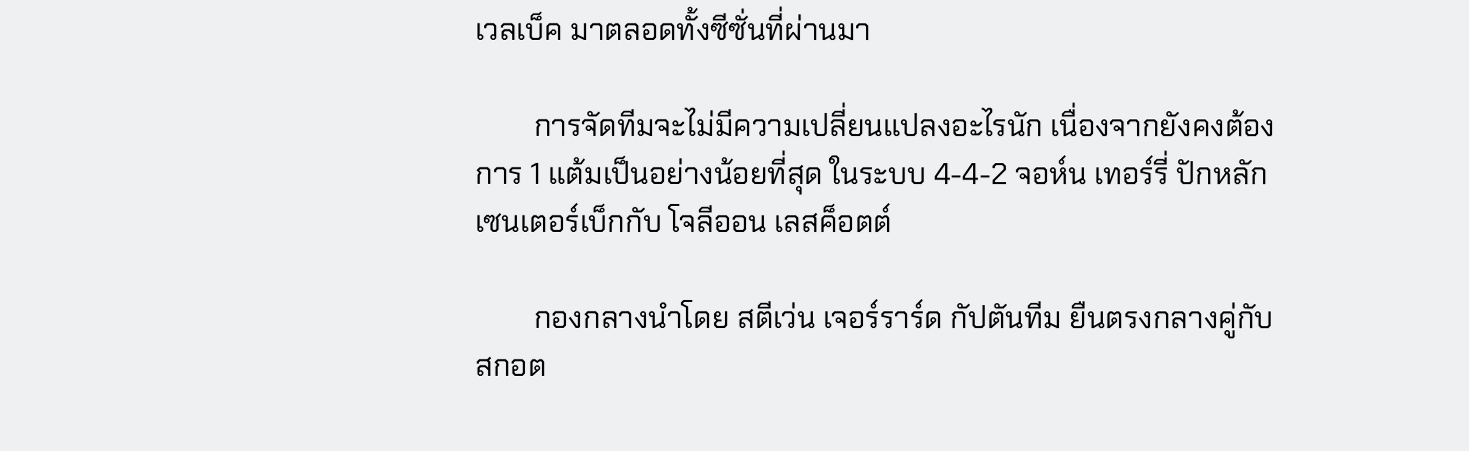เวลเบ็ค มาตลอดทั้งซีซั่นที่ผ่านมา

        การจัดทีมจะไม่มีความเปลี่ยนแปลงอะไรนัก เนื่องจากยังคงต้องการ 1 แต้มเป็นอย่างน้อยที่สุด ในระบบ 4-4-2 จอห์น เทอร์รี่ ปักหลักเซนเตอร์เบ็กกับ โจลีออน เลสค็อตต์

        กองกลางนำโดย สตีเว่น เจอร์ราร์ด กัปตันทีม ยืนตรงกลางคู่กับ สกอต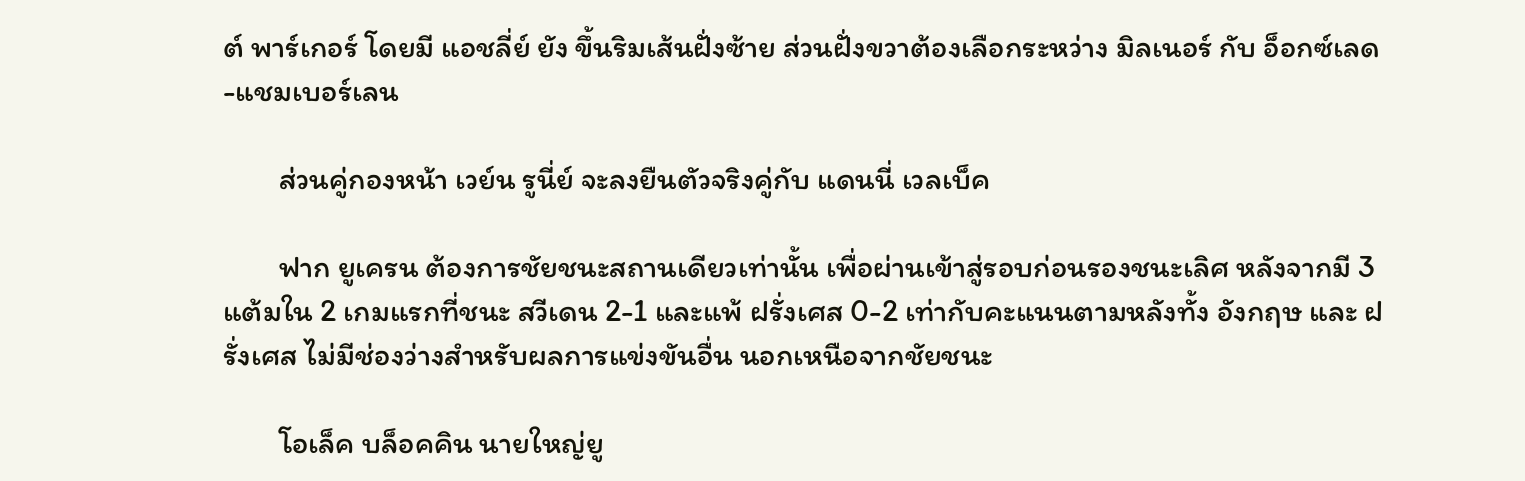ต์ พาร์เกอร์ โดยมี แอชลี่ย์ ยัง ขึ้นริมเส้นฝั่งซ้าย ส่วนฝั่งขวาต้องเลือกระหว่าง มิลเนอร์ กับ อ็อกซ์เลด-แชมเบอร์เลน

        ส่วนคู่กองหน้า เวย์น รูนี่ย์ จะลงยืนตัวจริงคู่กับ แดนนี่ เวลเบ็ค

        ฟาก ยูเครน ต้องการชัยชนะสถานเดียวเท่านั้น เพื่อผ่านเข้าสู่รอบก่อนรองชนะเลิศ หลังจากมี 3 แต้มใน 2 เกมแรกที่ชนะ สวีเดน 2-1 และแพ้ ฝรั่งเศส 0-2 เท่ากับคะแนนตามหลังทั้ง อังกฤษ และ ฝรั่งเศส ไม่มีช่องว่างสำหรับผลการแข่งขันอื่น นอกเหนือจากชัยชนะ

        โอเล็ค บล็อคคิน นายใหญ่ยู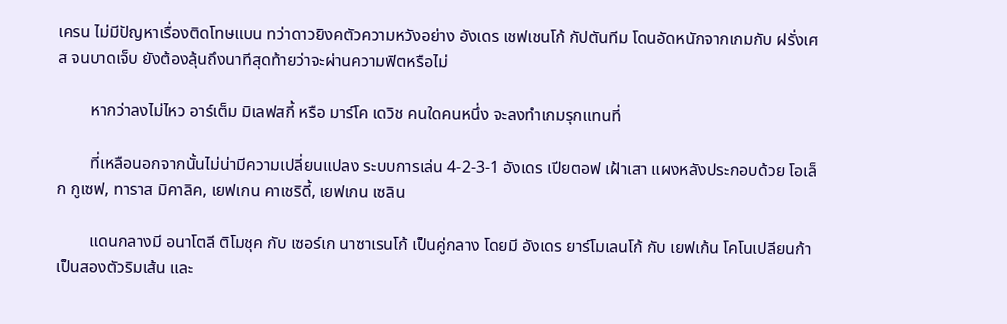เครน ไม่มีปัญหาเรื่องติดโทษแบน ทว่าดาวยิงคตัวความหวังอย่าง อังเดร เชฟเชนโก้ กัปตันทีม โดนอัดหนักจากเกมกับ ฝรั่งเศส จนบาดเจ็บ ยังต้องลุ้นถึงนาทีสุดท้ายว่าจะผ่านความฟิตหรือไม่

        หากว่าลงไม่ไหว อาร์เต็ม มิเลฟสกี้ หรือ มาร์โค เดวิช คนใดคนหนึ่ง จะลงทำเกมรุกแทนที่

        ที่เหลือนอกจากนั้นไม่น่ามีความเปลี่ยนแปลง ระบบการเล่น 4-2-3-1 อังเดร เปียตอฟ เฝ้าเสา แผงหลังประกอบด้วย โอเล็ก กูเซฟ, ทาราส มิคาลิค, เยฟเกน คาเชริดี้, เยฟเกน เซลิน

        แดนกลางมี อนาโตลี ติโมชุค กับ เซอร์เก นาซาเรนโก้ เป็นคู่กลาง โดยมี อังเดร ยาร์โมเลนโก้ กับ เยฟเก้น โคโนเปลียนก้า เป็นสองตัวริมเส้น และ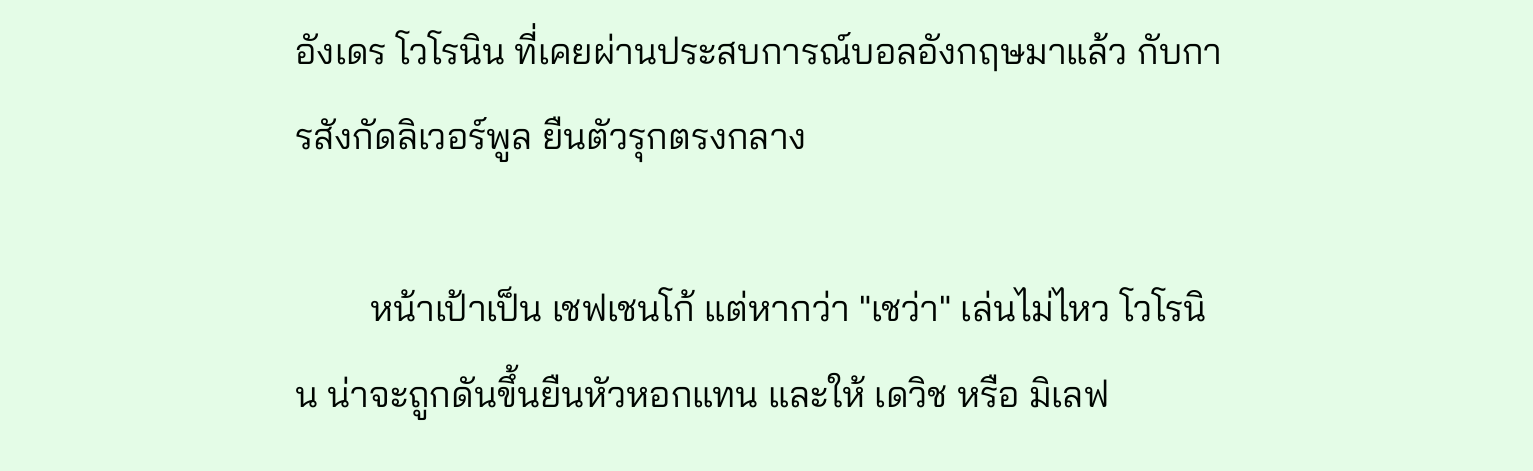อังเดร โวโรนิน ที่เคยผ่านประสบการณ์บอลอังกฤษมาแล้ว กับการสังกัดลิเวอร์พูล ยืนตัวรุกตรงกลาง

        หน้าเป้าเป็น เชฟเชนโก้ แต่หากว่า "เชว่า" เล่นไม่ไหว โวโรนิน น่าจะถูกดันขึ้นยืนหัวหอกแทน และให้ เดวิช หรือ มิเลฟ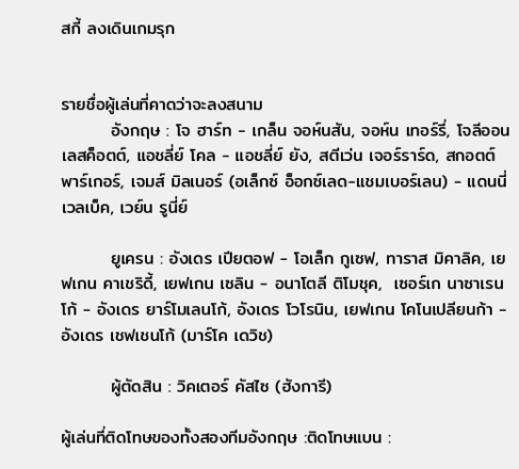สกี้ ลงเดินเกมรุก


รายชื่อผู้เล่นที่คาดว่าจะลงสนาม
        อังกฤษ : โจ ฮาร์ท - เกล็น จอห์นสัน, จอห์น เทอร์รี่, โจลีออน เลสค็อตต์, แอชลี่ย์ โคล - แอชลี่ย์ ยัง, สตีเว่น เจอร์ราร์ด, สกอตต์ พาร์เกอร์, เจมส์ มิลเนอร์ (อเล็กซ์ อ็อกซ์เลด-แชมเบอร์เลน) - แดนนี่ เวลเบ็ค, เวย์น รูนี่ย์

        ยูเครน : อังเดร เปียตอฟ - โอเล็ก กูเซฟ, ทาราส มิคาลิค, เยฟเกน คาเชริดี้, เยฟเกน เซลิน - อนาโตลี ติโมชุค,  เซอร์เก นาซาเรนโก้ - อังเดร ยาร์โมเลนโก้, อังเดร โวโรนิน, เยฟเกน โคโนเปลียนก้า - อังเดร เชฟเชนโก้ (มาร์โค เดวิช)

        ผู้ตัดสิน : วิคเตอร์ คัสไซ (ฮังการี)

ผู้เล่นที่ติดโทษของทั้งสองทีมอังกฤษ :ติดโทษแบน :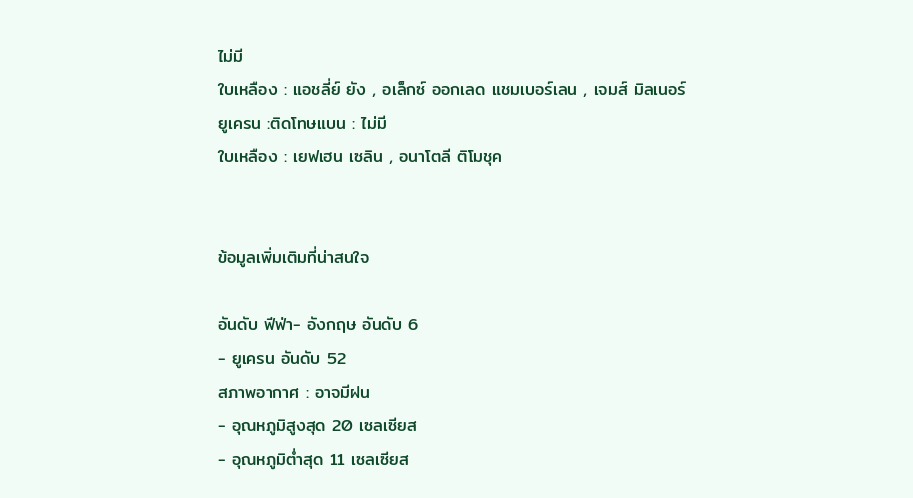ไม่มี
ใบเหลือง : แอชลี่ย์ ยัง , อเล็กซ์ ออกเลด แชมเบอร์เลน , เจมส์ มิลเนอร์
ยูเครน :ติดโทษแบน : ไม่มี
ใบเหลือง : เยฟเฮน เซลิน , อนาโตลี ติโมชุค


ข้อมูลเพิ่มเติมที่น่าสนใจ

อันดับ ฟีฟ่า- อังกฤษ อันดับ 6
- ยูเครน อันดับ 52
สภาพอากาศ : อาจมีฝน
- อุณหภูมิสูงสุด 20 เซลเซียส
- อุณหภูมิต่ำสุด 11 เซลเซียส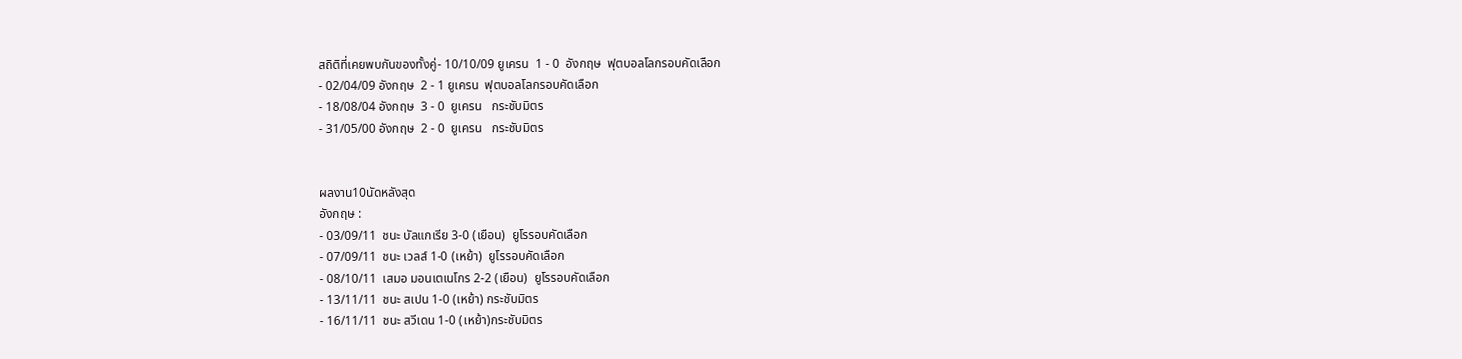สถิติที่เคยพบกันของทั้งคู่- 10/10/09 ยูเครน  1 - 0  อังกฤษ  ฟุตบอลโลกรอบคัดเลือก
- 02/04/09 อังกฤษ  2 - 1 ยูเครน  ฟุตบอลโลกรอบคัดเลือก
- 18/08/04 อังกฤษ  3 - 0  ยูเครน   กระชับมิตร
- 31/05/00 อังกฤษ  2 - 0  ยูเครน   กระชับมิตร


ผลงาน10นัดหลังสุด
อังกฤษ :
- 03/09/11  ชนะ บัลแกเรีย 3-0 (เยือน)  ยูโรรอบคัดเลือก
- 07/09/11  ชนะ เวลส์ 1-0 (เหย้า)  ยูโรรอบคัดเลือก
- 08/10/11  เสมอ มอนเตเนโกร 2-2 (เยือน)  ยูโรรอบคัดเลือก
- 13/11/11  ชนะ สเปน 1-0 (เหย้า) กระชับมิตร
- 16/11/11  ชนะ สวีเดน 1-0 (เหย้า)กระชับมิตร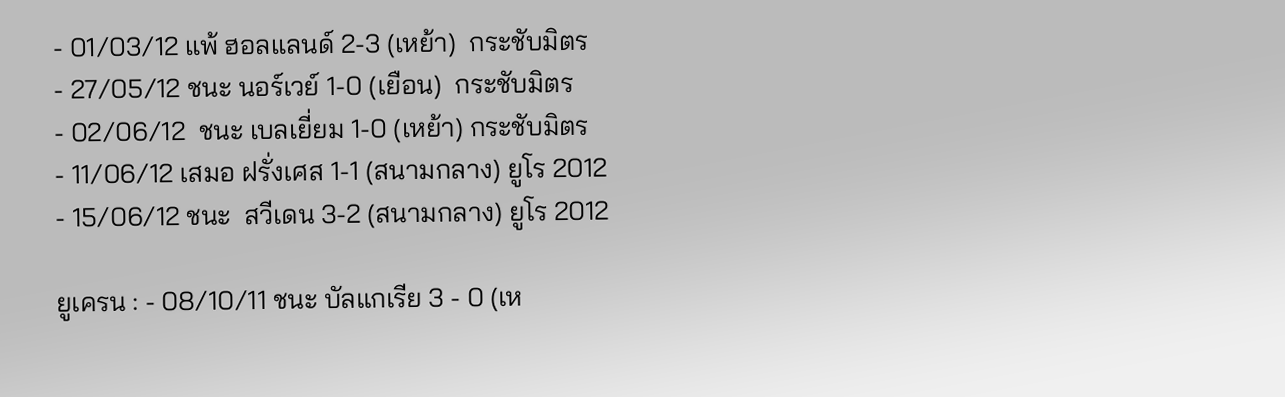- 01/03/12 แพ้ ฮอลแลนด์ 2-3 (เหย้า)  กระชับมิตร
- 27/05/12 ชนะ นอร์เวย์ 1-0 (เยือน)  กระชับมิตร
- 02/06/12  ชนะ เบลเยี่ยม 1-0 (เหย้า) กระชับมิตร
- 11/06/12 เสมอ ฝรั่งเศส 1-1 (สนามกลาง) ยูโร 2012
- 15/06/12 ชนะ  สวีเดน 3-2 (สนามกลาง) ยูโร 2012

ยูเครน : - 08/10/11 ชนะ บัลแกเรีย 3 - 0 (เห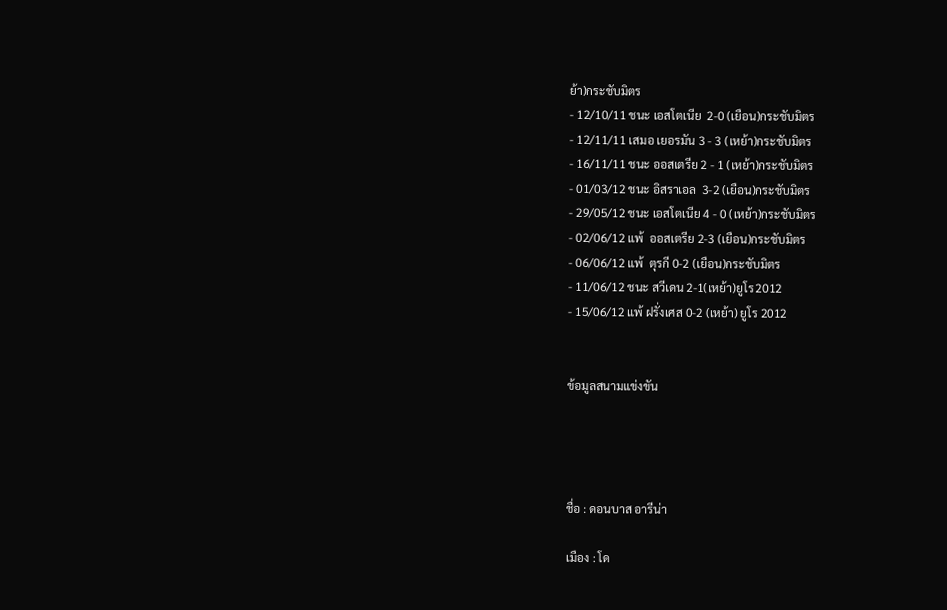ย้า)กระชับมิตร
- 12/10/11 ชนะ เอสโตเนีย  2-0 (เยือน)กระชับมิตร
- 12/11/11 เสมอ เยอรมัน 3 - 3 (เหย้า)กระชับมิตร
- 16/11/11 ชนะ ออสเตรีย 2 - 1 (เหย้า)กระชับมิตร
- 01/03/12 ชนะ อิสราเอล  3-2 (เยือน)กระชับมิตร
- 29/05/12 ชนะ เอสโตเนีย 4 - 0 (เหย้า)กระชับมิตร
- 02/06/12 แพ้  ออสเตรีย 2-3 (เยือน)กระชับมิตร
- 06/06/12 แพ้  ตุรกี 0-2 (เยือน)กระชับมิตร
- 11/06/12 ชนะ สวีเดน 2-1(เหย้า)ยูโร2012
- 15/06/12 แพ้ ฝรั่งเศส 0-2 (เหย้า) ยูโร 2012


ข้อมูลสนามแข่งขัน




ชื่อ : ดอนบาส อารีน่า

เมือง : โด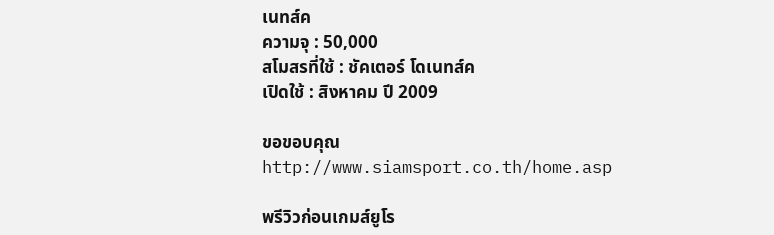เนทส์ค
ความจุ : 50,000
สโมสรที่ใช้ : ชัคเตอร์ โดเนทส์ค
เปิดใช้ : สิงหาคม ปี 2009

ขอขอบคุณ
http://www.siamsport.co.th/home.asp

พรีวิวก่อนเกมส์ยูโร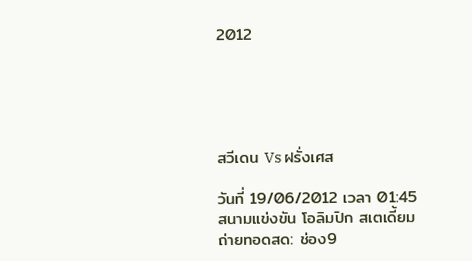2012





สวีเดน Vs ฝรั่งเศส

วันที่ 19/06/2012 เวลา 01:45
สนามแข่งขัน โอลิมปิก สเตเดี้ยม
ถ่ายทอดสด: ช่อง9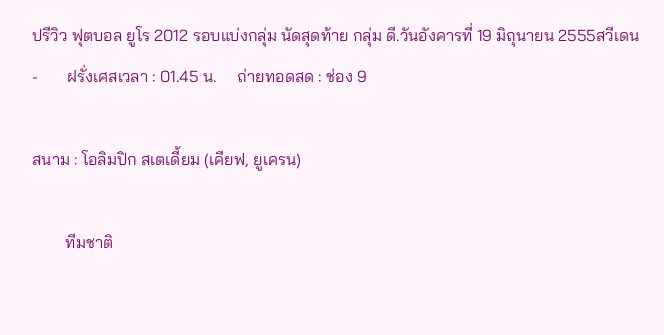ปรีวิว ฟุตบอล ยูโร 2012 รอบแบ่งกลุ่ม นัดสุดท้าย กลุ่ม ดี.วันอังคารที่ 19 มิถุนายน 2555สวีเดน      -       ฝรั่งเศสเวลา : 01.45 น.     ถ่ายทอดสด : ช่อง 9

สนาม : โอลิมปิก สเตเดี้ยม (เคียฟ, ยูเครน)

        ทีมชาติ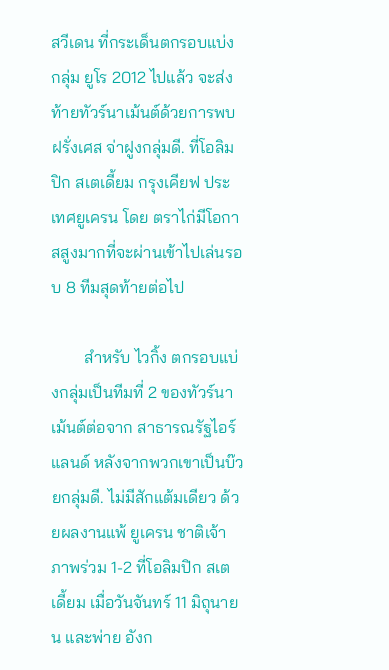สวีเดน ที่กระเด็นตกรอบแบ่งกลุ่ม ยูโร 2012 ไปแล้ว จะส่งท้ายทัวร์นาเม้นต์ด้วยการพบ ฝรั่งเศส จ่าฝูงกลุ่มดี. ที่โอลิมปิก สเตเดี้ยม กรุงเคียฟ ประเทศยูเครน โดย ตราไก่มีโอกาสสูงมากที่จะผ่านเข้าไปเล่นรอบ 8 ทีมสุดท้ายต่อไป

        สำหรับ ไวกิ้ง ตกรอบแบ่งกลุ่มเป็นทีมที่ 2 ของทัวร์นาเม้นต์ต่อจาก สาธารณรัฐไอร์แลนด์ หลังจากพวกเขาเป็นบ๊วยกลุ่มดี. ไม่มีสักแต้มเดียว ด้วยผลงานแพ้ ยูเครน ชาติเจ้าภาพร่วม 1-2 ที่โอลิมปิก สเตเดี้ยม เมื่อวันจันทร์ 11 มิถุนายน และพ่าย อังก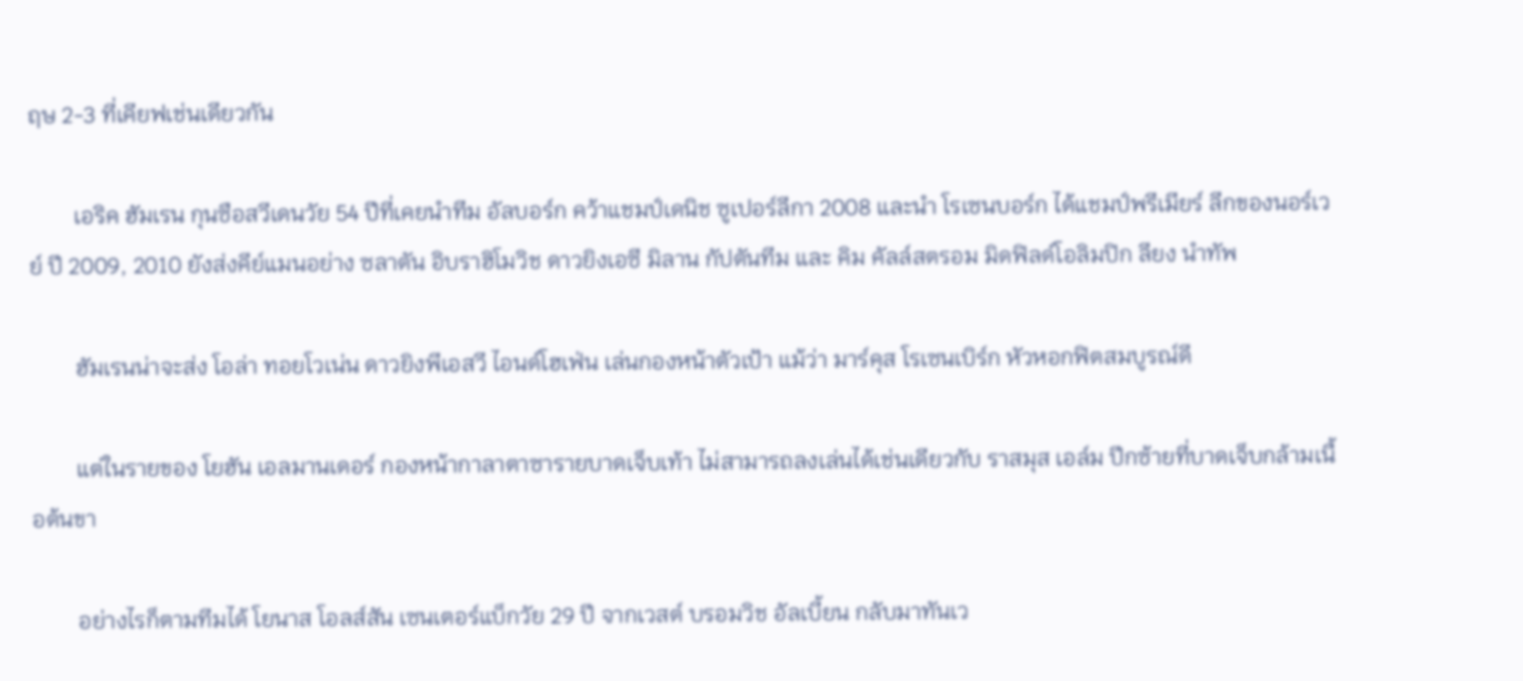ฤษ 2-3 ที่เคียฟเช่นเดียวกัน

        เอริค ฮัมเรน กุนซือสวีเดนวัย 54 ปีที่เคยนำทีม อัลบอร์ก คว้าแชมป์เดนิช ซูเปอร์ลีกา 2008 และนำ โรเซนบอร์ก ได้แชมป์พรีเมียร์ ลีกของนอร์เวย์ ปี 2009, 2010 ยังส่งคีย์แมนอย่าง ซลาตัน อิบราฮิโมวิช ดาวยิงเอซี มิลาน กัปตันทีม และ คิม คัลล์สตรอม มิดฟิลด์โอลิมปิก ลียง นำทัพ

        ฮัมเรนน่าจะส่ง โอล่า ทอยโวเน่น ดาวยิงพีเอสวี ไอนด์โฮเฟ่น เล่นกองหน้าตัวเป้า แม้ว่า มาร์คุส โรเซนเบิร์ก หัวหอกฟิตสมบูรณ์ดี

        แต่ในรายของ โยฮัน เอลมานเดอร์ กองหน้ากาลาตาซารายบาดเจ็บเท้า ไม่สามารถลงเล่นได้เช่นเดียวกับ ราสมุส เอล์ม ปีกซ้ายที่บาดเจ็บกล้ามเนื้อต้นขา

        อย่างไรก็ตามทีมได้ โยนาส โอลส์สัน เซนเตอร์แบ็กวัย 29 ปี จากเวสต์ บรอมวิช อัลเบี้ยน กลับมาทันเว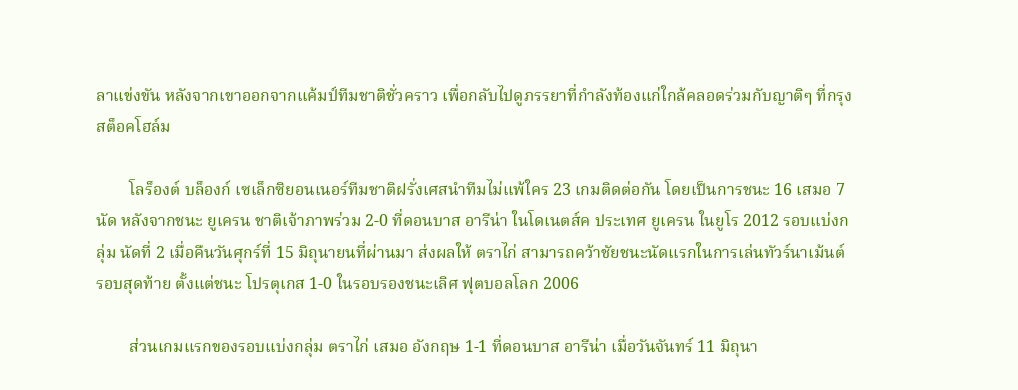ลาแข่งขัน หลังจากเขาออกจากแค้มป์ทีมชาติชั่วคราว เพื่อกลับไปดูภรรยาที่กำลังท้องแก่ใกล้คลอดร่วมกับญาติๆ ที่กรุงสต็อคโฮล์ม

        โลร็องต์ บล็องก์ เซเล็กซิยอนเนอร์ทีมชาติฝรั่งเศสนำทีมไม่แพ้ใคร 23 เกมติดต่อกัน โดยเป็นการชนะ 16 เสมอ 7 นัด หลังจากชนะ ยูเครน ชาติเจ้าภาพร่วม 2-0 ที่ดอนบาส อารีน่า ในโดเนตส์ค ประเทศ ยูเครน ในยูโร 2012 รอบแบ่งกลุ่ม นัดที่ 2 เมื่อคืนวันศุกร์ที่ 15 มิถุนายนที่ผ่านมา ส่งผลให้ ตราไก่ สามารถคว้าชัยชนะนัดแรกในการเล่นทัวร์นาเม้นต์ รอบสุดท้าย ตั้งแต่ชนะ โปรตุเกส 1-0 ในรอบรองชนะเลิศ ฟุตบอลโลก 2006

        ส่วนเกมแรกของรอบแบ่งกลุ่ม ตราไก่ เสมอ อังกฤษ 1-1 ที่ดอนบาส อารีน่า เมื่อวันจันทร์ 11 มิถุนา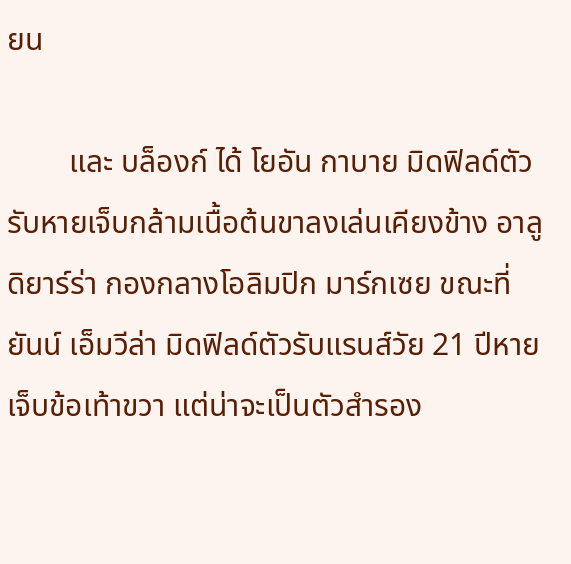ยน

        และ บล็องก์ ได้ โยอัน กาบาย มิดฟิลด์ตัวรับหายเจ็บกล้ามเนื้อต้นขาลงเล่นเคียงข้าง อาลู ดิยาร์ร่า กองกลางโอลิมปิก มาร์กเซย ขณะที่ ยันน์ เอ็มวีล่า มิดฟิลด์ตัวรับแรนส์วัย 21 ปีหายเจ็บข้อเท้าขวา แต่น่าจะเป็นตัวสำรอง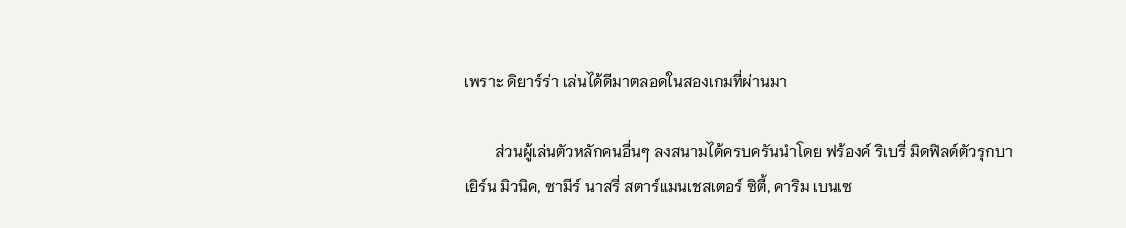เพราะ ดิยาร์ร่า เล่นได้ดีมาตลอดในสองเกมที่ผ่านมา

        ส่วนผู้เล่นตัวหลักคนอื่นๆ ลงสนามได้ครบครันนำโดย ฟร้องค์ ริเบรี่ มิดฟิลด์ตัวรุกบาเยิร์น มิวนิค, ซามีร์ นาสรี่ สตาร์แมนเชสเตอร์ ซิตี้, คาริม เบนเซ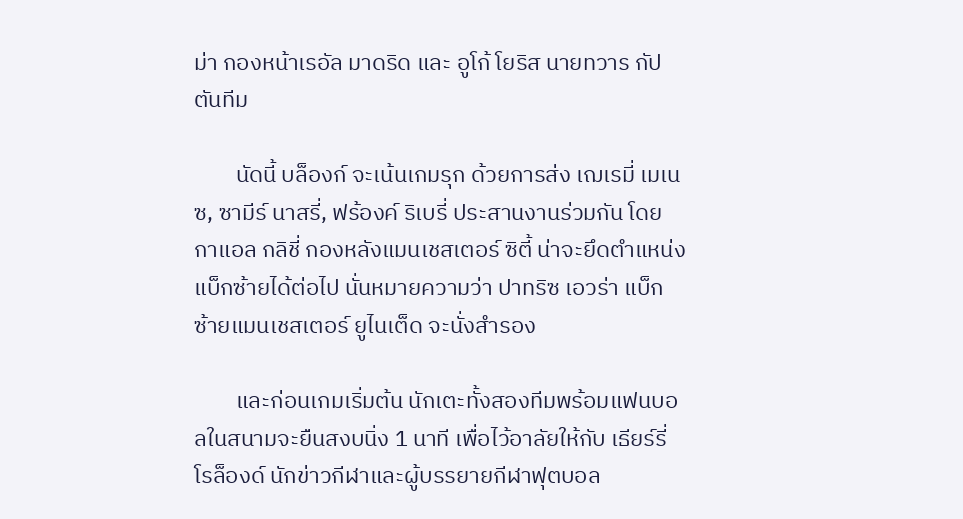ม่า กองหน้าเรอัล มาดริด และ อูโก้ โยริส นายทวาร กัปตันทีม

        นัดนี้ บล็องก์ จะเน้นเกมรุก ด้วยการส่ง เฌเรมี่ เมเนซ, ซามีร์ นาสรี่, ฟร้องค์ ริเบรี่ ประสานงานร่วมกัน โดย กาแอล กลิชี่ กองหลังแมนเชสเตอร์ ซิตี้ น่าจะยึดตำแหน่งแบ็กซ้ายได้ต่อไป นั่นหมายความว่า ปาทริซ เอวร่า แบ็กซ้ายแมนเชสเตอร์ ยูไนเต็ด จะนั่งสำรอง

        และก่อนเกมเริ่มต้น นักเตะทั้งสองทีมพร้อมแฟนบอลในสนามจะยืนสงบนิ่ง 1 นาที เพื่อไว้อาลัยให้กับ เธียร์รี่ โรล็องด์ นักข่าวกีฬาและผู้บรรยายกีฬาฟุตบอล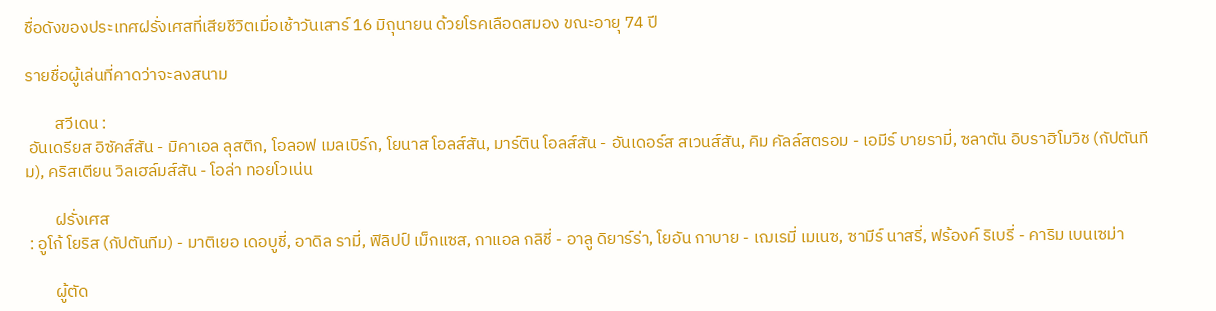ชื่อดังของประเทศฝรั่งเศสที่เสียชีวิตเมื่อเช้าวันเสาร์ 16 มิถุนายน ด้วยโรคเลือดสมอง ขณะอายุ 74 ปี

รายชื่อผู้เล่นที่คาดว่าจะลงสนาม

        สวีเดน :
 อันเดรียส อิซัคส์สัน - มิคาเอล ลุสติก, โอลอฟ เมลเบิร์ก, โยนาส โอลส์สัน, มาร์ติน โอลส์สัน - อันเดอร์ส สเวนส์สัน, คิม คัลล์สตรอม - เอมีร์ บายรามี่, ซลาตัน อิบราฮิโมวิช (กัปตันทีม), คริสเตียน วิลเฮล์มส์สัน - โอล่า ทอยโวเน่น

        ฝรั่งเศส
 : อูโก้ โยริส (กัปตันทีม) - มาติเยอ เดอบูชี่, อาดิล รามี่, ฟิลิปป์ เม็กแซส, กาแอล กลิชี่ - อาลู ดิยาร์ร่า, โยอัน กาบาย - เฌเรมี่ เมเนซ, ซามีร์ นาสรี่, ฟร้องค์ ริเบรี่ - คาริม เบนเซม่า

        ผู้ตัด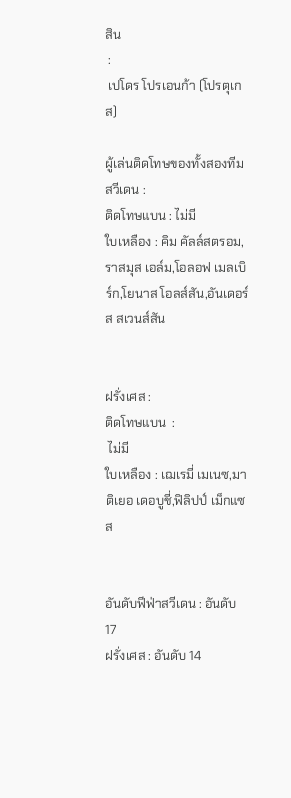สิน
 :
 เปโดร โปรเอนก้า (โปรตุเกส)

ผู้เล่นติดโทษของทั้งสองทีม
สวีเดน :
ติดโทษแบน : ไม่มี
ใบเหลือง : คิม คัลล์สตรอม,ราสมุส เอล์ม,โอลอฟ เมลเบิร์ก,โยนาส โอลส์สัน,อันเดอร์ส สเวนส์สัน


ฝรั่งเศส :
ติดโทษแบน  :
 ไม่มี
ใบเหลือง : เฌเรมี่ เมเนซ,มาติเยอ เดอบูชี่,ฟิลิปป์ เม็กแซส


อันดับฟีฟ่าสวีเดน : อันดับ 17
ฝรั่งเศส : อันดับ 14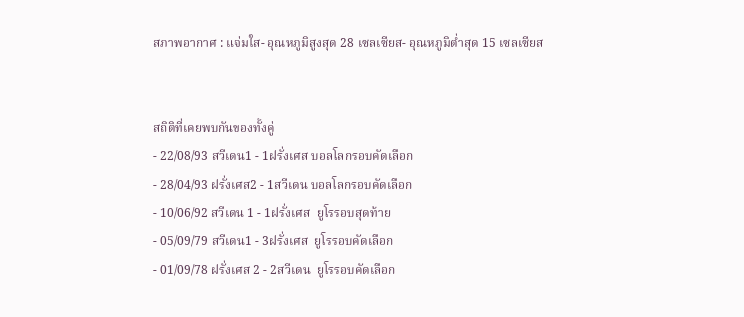สภาพอากาศ : แจ่มใส- อุณหภูมิสูงสุด 28 เซลเซียส- อุณหภูมิต่ำสุด 15 เซลเซียส


สถิติที่เคยพบกันของทั้งคู่
- 22/08/93 สวีเดน1 - 1ฝรั่งเศส บอลโลกรอบคัดเลือก
- 28/04/93 ฝรั่งเศส2 - 1สวีเดน บอลโลกรอบคัดเลือก
- 10/06/92 สวีเดน 1 - 1ฝรั่งเศส  ยูโรรอบสุดท้าย
- 05/09/79 สวีเดน1 - 3ฝรั่งเศส  ยูโรรอบคัดเลือก
- 01/09/78 ฝรั่งเศส 2 - 2สวีเดน  ยูโรรอบคัดเลือก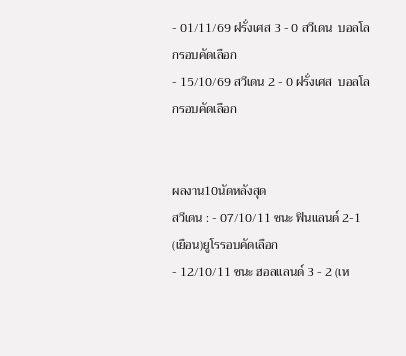- 01/11/69 ฝรั่งเศส 3 - 0 สวีเดน  บอลโลกรอบคัดเลือก
- 15/10/69 สวีเดน 2 - 0 ฝรั่งเศส  บอลโลกรอบคัดเลือก


ผลงาน10นัดหลังสุด
สวีเดน : - 07/10/11 ชนะ ฟินแลนด์ 2-1 (เยือน)ยูโรรอบคัดเลือก
- 12/10/11 ชนะ ฮอลแลนด์ 3 - 2 (เห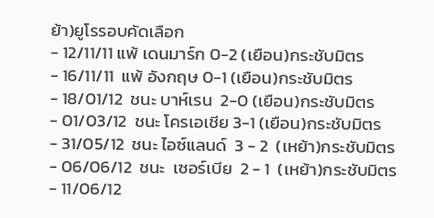ย้า)ยูโรรอบคัดเลือก
- 12/11/11 แพ้ เดนมาร์ก 0-2 (เยือน)กระชับมิตร
- 16/11/11  แพ้ อังกฤษ 0-1 (เยือน)กระชับมิตร
- 18/01/12  ชนะ บาห์เรน  2-0 (เยือน)กระชับมิตร
- 01/03/12  ชนะ โครเอเชีย 3-1 (เยือน)กระชับมิตร
- 31/05/12  ชนะ ไอซ์แลนด์  3 - 2  (เหย้า)กระชับมิตร
- 06/06/12  ชนะ  เซอร์เบีย  2 - 1  (เหย้า)กระชับมิตร
- 11/06/12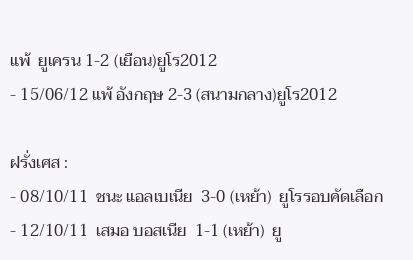แพ้  ยูเครน 1-2 (เยือน)ยูโร2012
- 15/06/12 แพ้ อังกฤษ 2-3 (สนามกลาง)ยูโร2012

ฝรั่งเศส :
- 08/10/11  ชนะ แอลเบเนีย  3-0 (เหย้า)  ยูโรรอบคัดเลือก
- 12/10/11  เสมอ บอสเนีย  1-1 (เหย้า)  ยู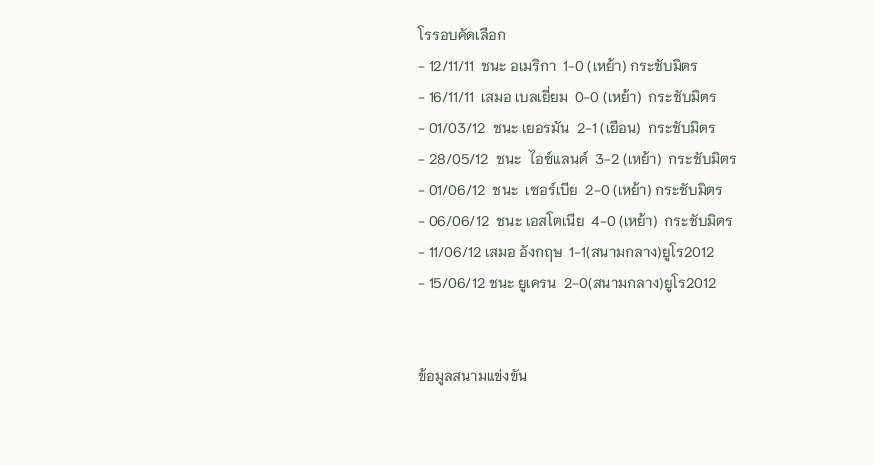โรรอบคัดเลือก
- 12/11/11  ชนะ อเมริกา  1-0 (เหย้า) กระชับมิตร
- 16/11/11  เสมอ เบลเยี่ยม  0-0 (เหย้า)  กระชับมิตร
- 01/03/12  ชนะ เยอรมัน  2-1 (เยือน)  กระชับมิตร
- 28/05/12  ชนะ  ไอซ์แลนด์  3-2 (เหย้า)  กระชับมิตร
- 01/06/12  ชนะ  เซอร์เบีย  2-0 (เหย้า) กระชับมิตร
- 06/06/12  ชนะ เอสโตเนีย  4-0 (เหย้า)  กระชับมิตร
- 11/06/12 เสมอ อังกฤษ  1-1(สนามกลาง)ยูโร2012
- 15/06/12 ชนะ ยูเครน  2-0(สนามกลาง)ยูโร2012


ข้อมูลสนามแข่งขัน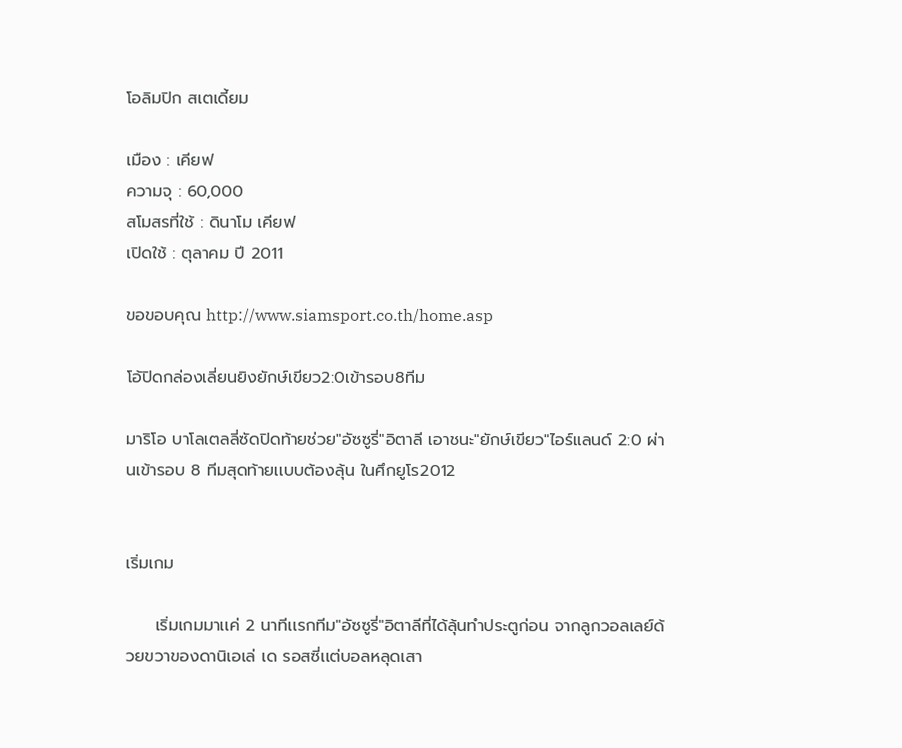โอลิมปิก สเตเดี้ยม

เมือง : เคียฟ
ความจุ : 60,000
สโมสรที่ใช้ : ดินาโม เคียฟ
เปิดใช้ : ตุลาคม ปี 2011

ขอขอบคุณ http://www.siamsport.co.th/home.asp

โอ้ปิดกล่องเลี่ยนยิงยักษ์เขียว2:0เข้ารอบ8ทีม

มาริโอ บาโลเตลลี่ซัดปิดท้ายช่วย"อัซซูรี่"อิตาลี เอาชนะ"ยักษ์เขียว"ไอร์แลนด์ 2:0 ผ่านเข้ารอบ 8 ทีมสุดท้ายเเบบต้องลุ้น ในศึกยูโร2012


เริ่มเกม

     เริ่มเกมมาเเค่ 2 นาทีเเรกทีม"อัซซูรี่"อิตาลีที่ได้ลุ้นทำประตูก่อน จากลูกวอลเลย์ด้วยขวาของดานิเอเล่ เด รอสซี่เเต่บอลหลุดเสา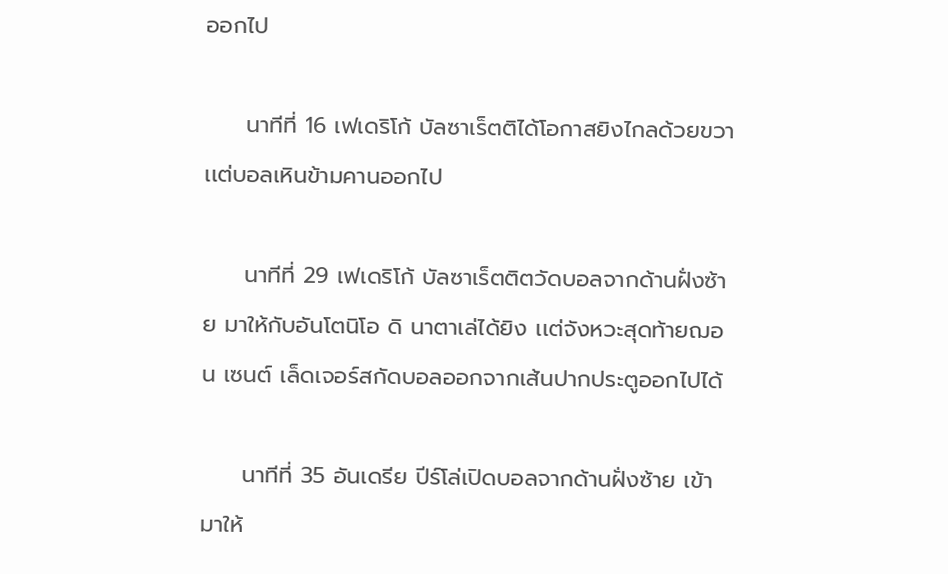ออกไป

     นาทีที่ 16 เฟเดริโก้ บัลซาเร็ตติได้โอกาสยิงไกลด้วยขวา เเต่บอลเหินข้ามคานออกไป

     นาทีที่ 29 เฟเดริโก้ บัลซาเร็ตติตวัดบอลจากด้านฝั่งซ้าย มาให้กับอันโตนิโอ ดิ นาตาเล่ได้ยิง เเต่จังหวะสุดท้ายฌอน เซนต์ เล็ดเจอร์สกัดบอลออกจากเส้นปากประตูออกไปได้

     นาทีที่ 35 อันเดรีย ปีร์โล่เปิดบอลจากด้านฝั่งซ้าย เข้ามาให้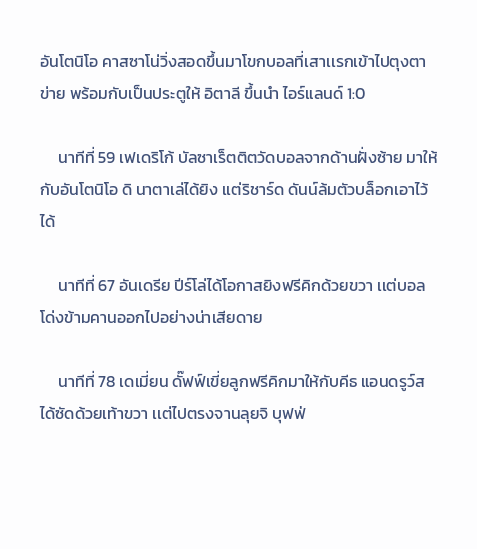อันโตนิโอ คาสซาโน่วิ่งสอดขึ้นมาโขกบอลที่เสาเเรกเข้าไปตุงตาข่าย พร้อมกับเป็นประตูให้ อิตาลี ขึ้นนำ ไอร์แลนด์ 1:0

     นาทีที่ 59 เฟเดริโก้ บัลซาเร็ตติตวัดบอลจากด้านฝั่งซ้าย มาให้กับอันโตนิโอ ดิ นาตาเล่ได้ยิง เเต่ริชาร์ด ดันน์ล้มตัวบล็อกเอาไว้ได้

     นาทีที่ 67 อันเดรีย ปีร์โล่ได้โอกาสยิงฟรีคิกด้วยขวา เเต่บอลโด่งข้ามคานออกไปอย่างน่าเสียดาย

     นาทีที่ 78 เดเมี่ยน ดั๊ฟฟ์เขี่ยลูกฟรีคิกมาให้กับคีธ แอนดรูว์สได้ซัดด้วยเท้าขวา เเต่ไปตรงจานลุยจิ บุฟฟ่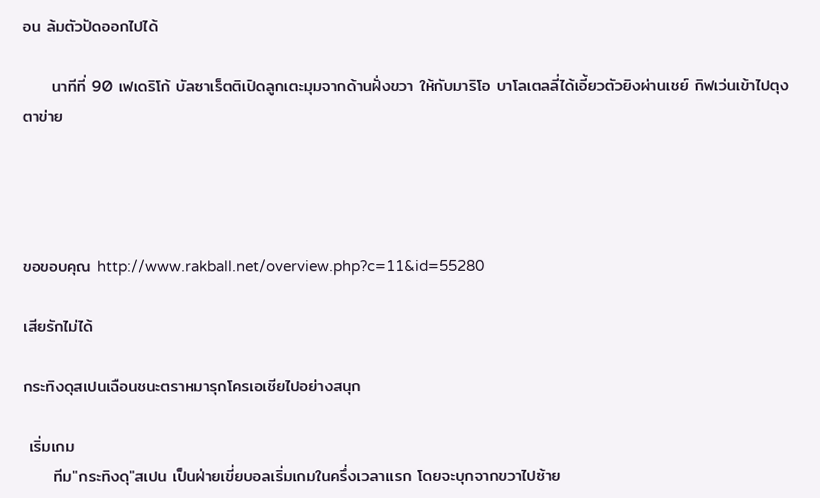อน ล้มตัวปัดออกไปได้

     นาทีที่ 90 เฟเดริโก้ บัลซาเร็ตติเปิดลูกเตะมุมจากด้านฝั่งขวา ให้กับมาริโอ บาโลเตลลี่ได้เอี้ยวตัวยิงผ่านเชย์ กิฟเว่นเข้าไปตุงตาข่าย




ขอขอบคุณ http://www.rakball.net/overview.php?c=11&id=55280

เสียรักไม่ได้

กระทิงดุสเปนเฉือนชนะตราหมารุกโครเอเชียไปอย่างสนุก

 เริ่มเกม
     ทีม"กระทิงดุ"สเปน เป็นฝ่ายเขี่ยบอลเริ่มเกมในครึ่งเวลาเเรก โดยจะบุกจากขวาไปซ้าย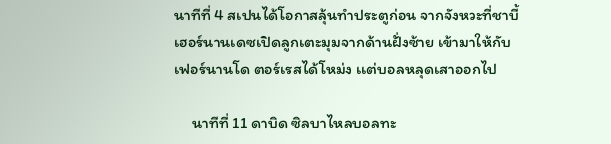นาทีที่ 4 สเปนได้โอกาสลุ้นทำประตูก่อน จากจังหวะที่ชาบี้ เฮอร์นานเดซเปิดลูกเตะมุมจากด้านฝั่งซ้าย เข้ามาให้กับเฟอร์นานโด ตอร์เรสได้โหม่ง เเต่บอลหลุดเสาออกไป

     นาทีที่ 11 ดาบิด ซิลบาไหลบอลทะ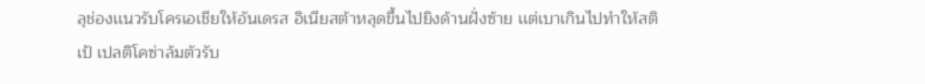ลุช่องเเนวรับโครเอเชียให้อันเดรส อิเนียสต้าหลุดขึ้นไปยิงด้านฝั่งซ้าย เเต่เบาเกินไปทำให้สติเป้ เปลติโคซ่าล้มตัวรับ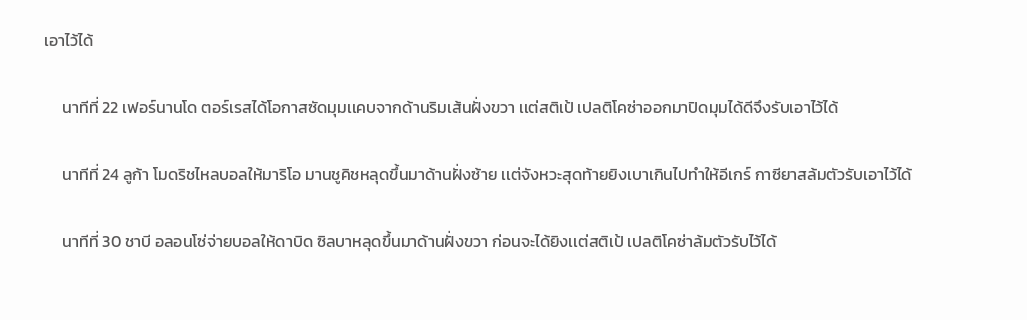เอาไว้ได้

     นาทีที่ 22 เฟอร์นานโด ตอร์เรสได้โอกาสซัดมุมเเคบจากด้านริมเส้นฝั่งขวา เเต่สติเป้ เปลติโคซ่าออกมาปิดมุมได้ดีจึงรับเอาไว้ได้

     นาทีที่ 24 ลูก้า โมดริชไหลบอลให้มาริโอ มานชูคิชหลุดขึ้นมาด้านฝั่งซ้าย เเต่จังหวะสุดท้ายยิงเบาเกินไปทำให้อีเกร์ กาซียาสล้มตัวรับเอาไว้ได้

     นาทีที่ 30 ชาบี อลอนโซ่จ่ายบอลให้ดาบิด ซิลบาหลุดขึ้นมาด้านฝั่งขวา ก่อนจะได้ยิงเเต่สติเป้ เปลติโคซ่าล้มตัวรับไว้ได้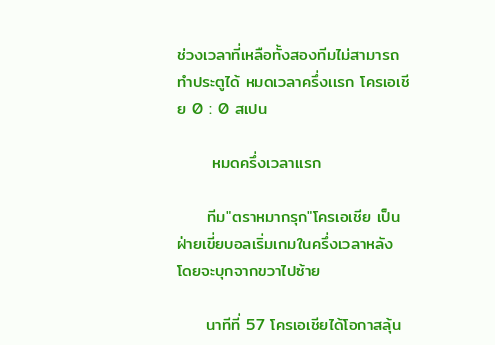ช่วงเวลาที่เหลือทั้งสองทีมไม่สามารถทำประตูได้ หมดเวลาครึ่งเเรก โครเอเชีย 0 : 0 สเปน

      หมดครึ่งเวลาเเรก

     ทีม"ตราหมากรุก"โครเอเชีย เป็นฝ่ายเขี่ยบอลเริ่มเกมในครึ่งเวลาหลัง โดยจะบุกจากขวาไปซ้าย

     นาทีที่ 57 โครเอเชียได้โอกาสลุ้น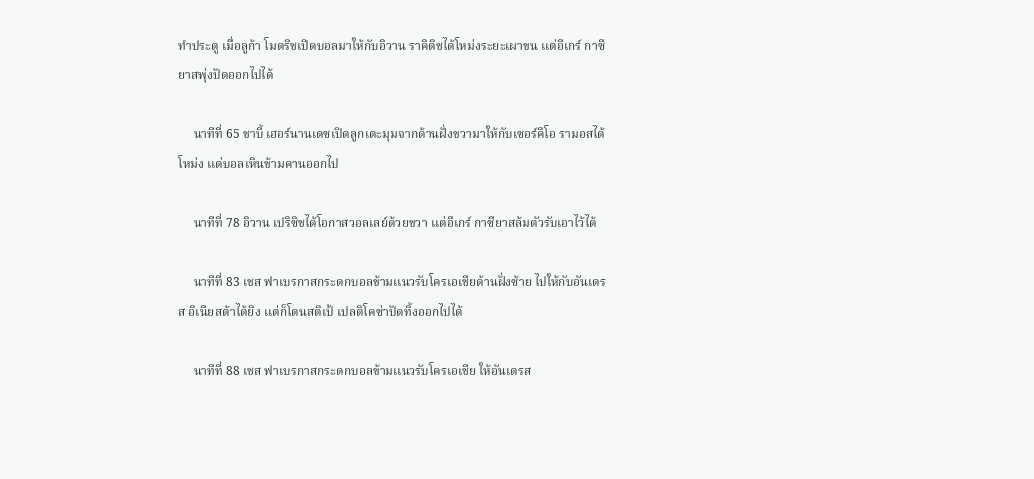ทำประตู เมื่อลูก้า โมดริชเปิดบอลมาให้กับอิวาน ราคิติชได้โหม่งระยะเผาขน เเต่อีเกร์ กาซียาสพุ่งปัดออกไปได้

     นาทีที่ 65 ชาบี้ เฮอร์นานเดซเปิดลูกเตะมุมจากด้านฝั่งขวามาให้กับเซอร์คิโอ รามอสได้โหม่ง เเต่บอลเหินข้ามคานออกไป

     นาทีที่ 78 อิวาน เปริซิชได้โอกาสวอลเลย์ด้วยขวา เเต่อีเกร์ กาซียาสล้มตัวรับเอาไว้ได้

     นาทีที่ 83 เชส ฟาเบรกาสกระดกบอลข้ามเเนวรับโครเอเชียด้านฝั่งซ้าย ไปให้กับอันเดรส อิเนียสต้าได้ยิง เเต่ก็โดนสติเป้ เปลติโคซ่าปัดทิ้งออกไปได้

     นาทีที่ 88 เชส ฟาเบรกาสกระดกบอลข้ามเเนวรับโครเอเชีย ให้อันเดรส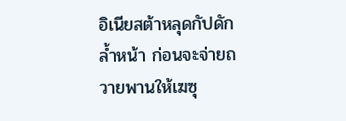อิเนียสต้าหลุดกัปดักล้ำหน้า ก่อนจะจ่ายถวายพานให้เฆซุ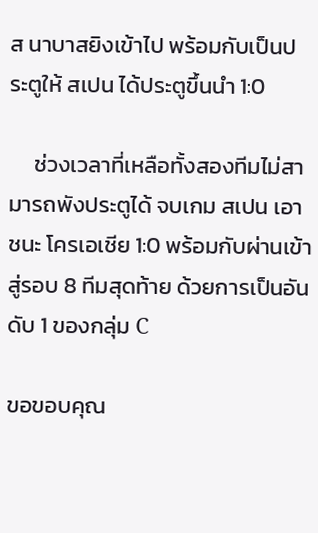ส นาบาสยิงเข้าไป พร้อมกับเป็นประตูให้ สเปน ได้ประตูขึ้นนำ 1:0

     ช่วงเวลาที่เหลือทั้งสองทีมไม่สามารถพังประตูได้ จบเกม สเปน เอาชนะ โครเอเชีย 1:0 พร้อมกับผ่านเข้าสู่รอบ 8 ทีมสุดท้าย ด้วยการเป็นอันดับ 1 ของกลุ่ม C

ขอขอบคุณ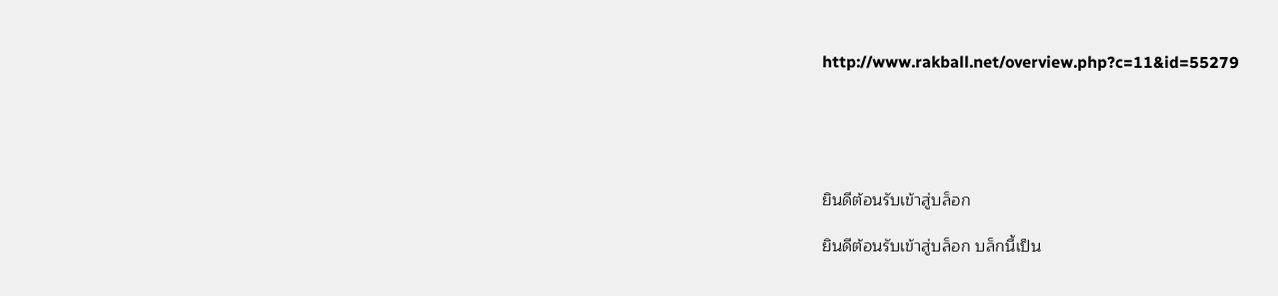http://www.rakball.net/overview.php?c=11&id=55279





ยินดีต้อนรับเข้าสู่บล็อก

ยินดีต้อนรับเข้าสู่บล็อก บล็กนี้เป็น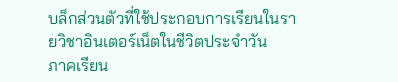บล็กส่วนตัวที่ใช้ประกอบการเรียนในรายวิชาอินเตอร์เน็ตในชีวิตประจำวัน
ภาคเรียน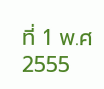ที่ 1 พ.ศ 2555